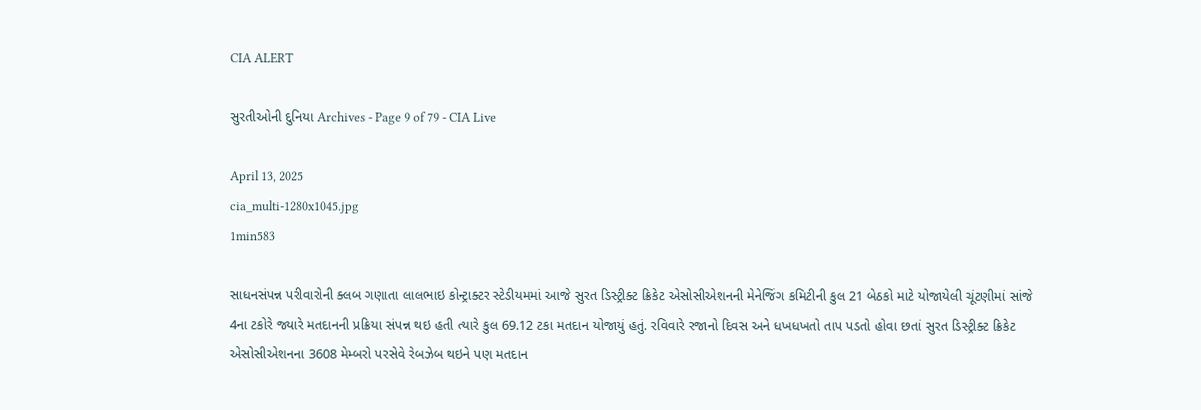CIA ALERT

સુરતીઓની દુનિયા Archives - Page 9 of 79 - CIA Live

April 13, 2025
cia_multi-1280x1045.jpg
1min583

સાધનસંપન્ન પરીવારોની ક્લબ ગણાતા લાલભાઇ કોન્ટ્રાક્ટર સ્ટેડીયમમાં આજે સુરત ડિસ્ટ્રીક્ટ ક્રિકેટ એસોસીએશનની મેનેજિંગ કમિટીની કુલ 21 બેઠકો માટે યોજાયેલી ચૂંટણીમાં સાંજે 4ના ટકોરે જ્યારે મતદાનની પ્રક્રિયા સંપન્ન થઇ હતી ત્યારે કુલ 69.12 ટકા મતદાન યોજાયું હતું. રવિવારે રજાનો દિવસ અને ધખધખતો તાપ પડતો હોવા છતાં સુરત ડિસ્ટ્રીક્ટ ક્રિકેટ એસોસીએશનના 3608 મેમ્બરો પરસેવે રેબઝેબ થઇને પણ મતદાન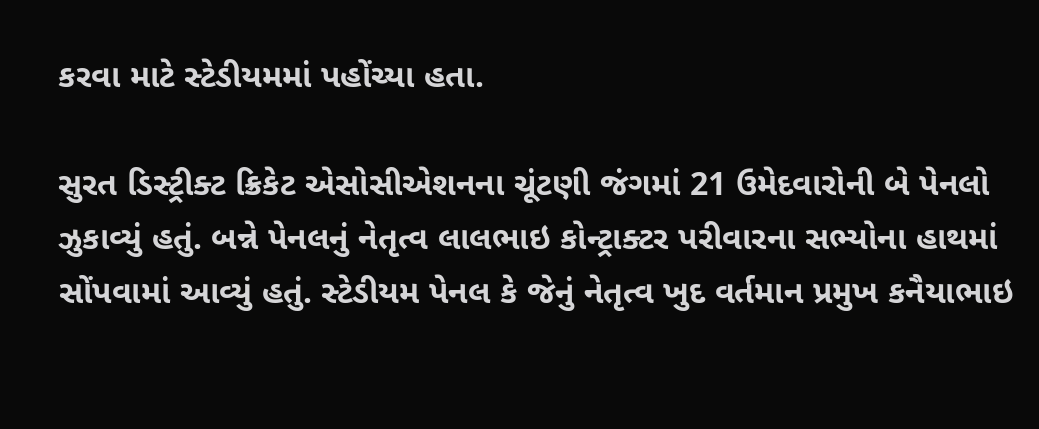કરવા માટે સ્ટેડીયમમાં પહોંચ્યા હતા.

સુરત ડિસ્ટ્રીક્ટ ક્રિકેટ એસોસીએશનના ચૂંટણી જંગમાં 21 ઉમેદવારોની બે પેનલો ઝુકાવ્યું હતું. બન્ને પેનલનું નેતૃત્વ લાલભાઇ કોન્ટ્રાક્ટર પરીવારના સભ્યોના હાથમાં સોંપવામાં આવ્યું હતું. સ્ટેડીયમ પેનલ કે જેનું નેતૃત્વ ખુદ વર્તમાન પ્રમુખ કનૈયાભાઇ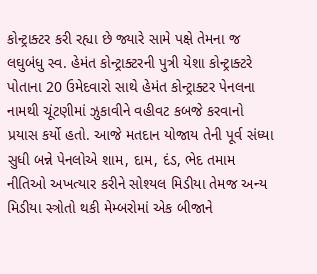કોન્ટ્રાક્ટર કરી રહ્યા છે જ્યારે સામે પક્ષે તેમના જ લઘુબંધુ સ્વ. હેમંત કોન્ટ્રાક્ટરની પુત્રી યેશા કોન્ટ્રાક્ટરે પોતાના 20 ઉમેદવારો સાથે હેમંત કોન્ટ્રાક્ટર પેનલના નામથી ચૂંટણીમાં ઝુકાવીને વહીવટ કબજે કરવાનો પ્રયાસ કર્યો હતો. આજે મતદાન યોજાય તેની પૂર્વ સંધ્યા સુધી બન્ને પેનલોએ શામ, દામ, દંડ, ભેદ તમામ નીતિઓ અખત્યાર કરીને સોશ્યલ મિડીયા તેમજ અન્ય મિડીયા સ્ત્રોતો થકી મેમ્બરોમાં એક બીજાને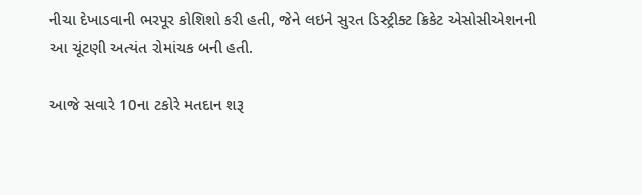નીચા દેખાડવાની ભરપૂર કોશિશો કરી હતી, જેને લઇને સુરત ડિસ્ટ્રીક્ટ ક્રિકેટ એસોસીએશનની આ ચૂંટણી અત્યંત રોમાંચક બની હતી.

આજે સવારે 10ના ટકોરે મતદાન શરૂ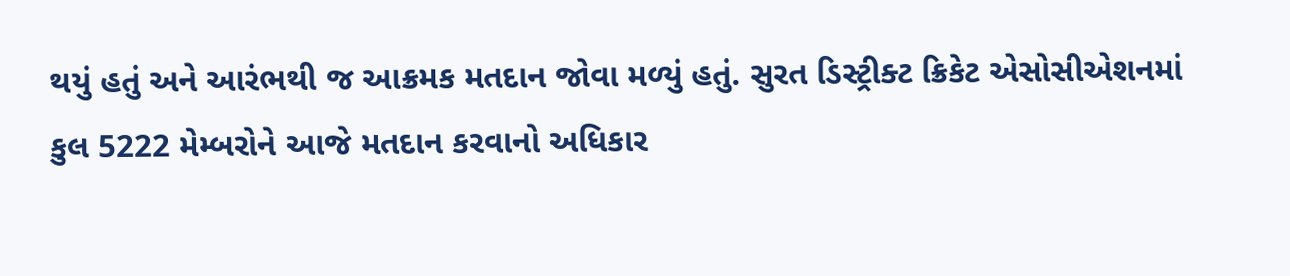થયું હતું અને આરંભથી જ આક્રમક મતદાન જોવા મળ્યું હતું. સુરત ડિસ્ટ્રીક્ટ ક્રિકેટ એસોસીએશનમાં કુલ 5222 મેમ્બરોને આજે મતદાન કરવાનો અધિકાર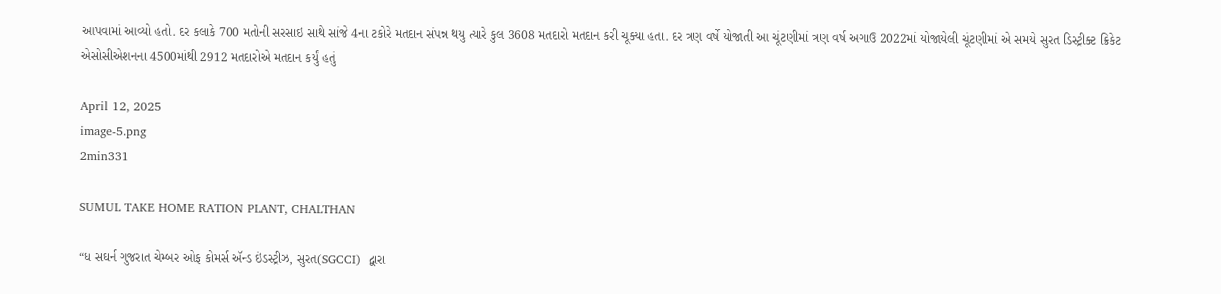આપવામાં આવ્યો હતો. દર કલાકે 700 મતોની સરસાઇ સાથે સાંજે 4ના ટકોરે મતદાન સંપન્ન થયુ ત્યારે કુલ 3608 મતદારો મતદાન કરી ચૂક્યા હતા. દર ત્રણ વર્ષે યોજાતી આ ચૂંટણીમાં ત્રણ વર્ષ અગાઉ 2022માં યોજાયેલી ચૂંટણીમાં એ સમયે સુરત ડિસ્ટ્રીક્ટ ક્રિકેટ એસોસીએશનના 4500માંથી 2912 મતદારોએ મતદાન કર્યું હતું

April 12, 2025
image-5.png
2min331

SUMUL TAKE HOME RATION PLANT, CHALTHAN

“ધ સઘર્ન ગુજરાત ચેમ્બર ઓફ કોમર્સ ઍન્ડ ઇંડસ્ટ્રીઝ, સુરત(SGCCI)  દ્વારા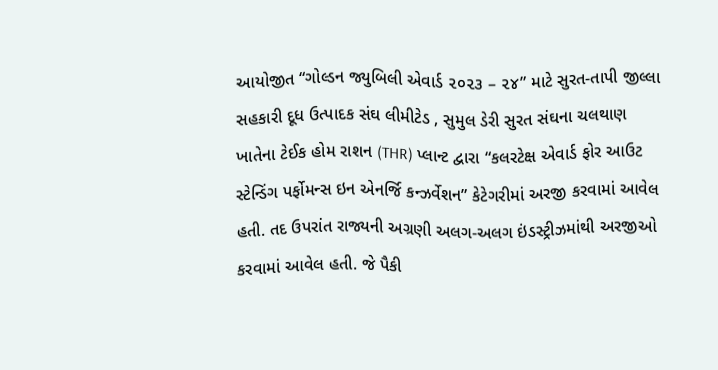આયોજીત “ગોલ્ડન જ્યુબિલી એવાર્ડ ૨૦૨૩ – ૨૪” માટે સુરત-તાપી જીલ્લા સહકારી દૂધ ઉત્પાદક સંઘ લીમીટેડ , સુમુલ ડેરી સુરત સંઘના ચલથાણ ખાતેના ટેઈક હોમ રાશન (THR) પ્લાન્ટ દ્વારા “કલરટેક્ષ એવાર્ડ ફોર આઉટ સ્ટેન્ડિંગ પર્ફોમન્સ ઇન એનર્જિ કન્ઝર્વેશન” કેટેગરીમાં અરજી કરવામાં આવેલ હતી. તદ ઉપરાંત રાજ્યની અગ્રણી અલગ-અલગ ઇંડસ્ટ્રીઝમાંથી અરજીઓ કરવામાં આવેલ હતી. જે પૈકી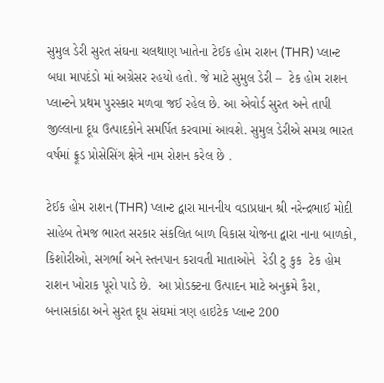સુમુલ ડેરી સુરત સંઘના ચલથાણ ખાતેના ટેઈક હોમ રાશન (THR) પ્લાન્ટ બધા માપદંડો માં અગ્રેસર રહયો હતો. જે માટે સુમુલ ડેરી –  ટેક હોમ રાશન પ્લાન્ટને પ્રથમ પુરસ્કાર મળવા જઈ રહેલ છે. આ એવોર્ડ સુરત અને તાપી જીલ્લાના દૂધ ઉત્પાદકોને સમર્પિત કરવામાં આવશે. સુમુલ ડેરીએ સમગ્ર ભારત વર્ષમાં ફ્રૂડ પ્રોસેસિંગ ક્ષેત્રે નામ રોશન કરેલ છે .

ટેઈક હોમ રાશન (THR) પ્લાન્ટ દ્વારા માનનીય વડાપ્રધાન શ્રી નરેન્દ્રભાઈ મોદી સાહેબ તેમજ ભારત સરકાર સંકલિત બાળ વિકાસ યોજના દ્વારા નાના બાળકો, કિશોરીઓ, સગર્ભા અને સ્તનપાન કરાવતી માતાઓને  રેડી ટુ કુક  ટેક હોમ રાશન ખોરાક પૂરો પાડે છે.  આ પ્રોડક્ટના ઉત્પાદન માટે અનુક્રમે કૈરા, બનાસકાંઠા અને સુરત દૂધ સંઘમાં ત્રણ હાઇટેક પ્લાન્ટ 200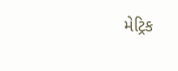મેટ્રિક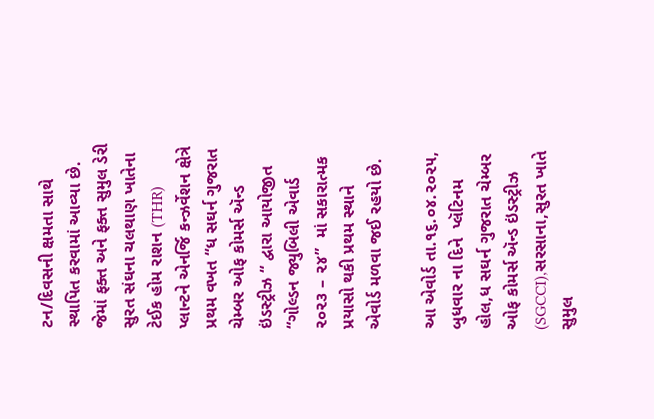ટન/દિવસની ક્ષમતા સાથે સ્થાપિત કરવામાં આવ્યા છે. જેમાં ફક્ત અને ફક્ત સુમુલ ડેરી સુરત સંઘના ચલથાણ ખાતેના ટેઈક હોમ રાશન (THR) પ્લાન્ટને એનર્જિ કન્ઝર્વેશન ક્ષેત્રે પ્રથમ વખત “ધ સઘર્ન ગુજરાત ચેમ્બર ઓફ કોમર્સ ઍન્ડ ઇંડસ્ટ્રીઝ “ દ્વારા આયોજીત “ગોલ્ડન જ્યુબિલી એવાર્ડ ૨૦૨૩ – ૨૪”  માં સકારાત્મક પ્રયાસો થકી પ્રથમ સ્થાને એવોર્ડ મળવા જઈ રહયો છે.

આ એવોર્ડ તા.૧૬.૦૪.૨૦૨૫, બુધવાર ના દિને  પ્લૅટિનમ હોલ,ધ સઘર્ન ગુજરાત ચેમ્બર ઓફ કોમર્સ ઍન્ડ ઇંડસ્ટ્રીઝ (SGCCI),સરસાના,સુરત ખાતે સુમુલ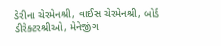ડેરીના ચેરમેનશ્રી, વાઈસ ચેરમેનશ્રી, બોર્ડ ડીરેક્ટરશ્રીઓ, મેનેજીંગ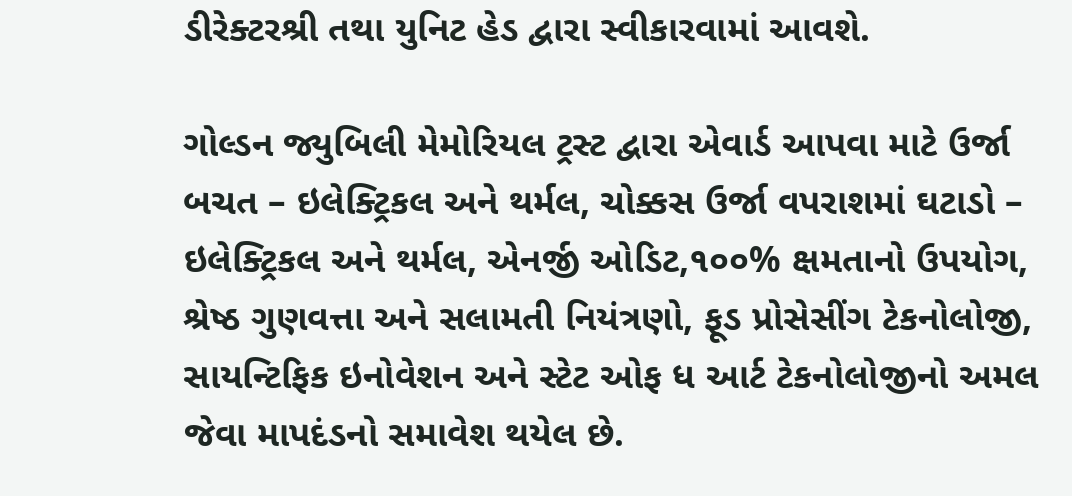ડીરેક્ટરશ્રી તથા યુનિટ હેડ દ્વારા સ્વીકારવામાં આવશે.

ગોલ્ડન જ્યુબિલી મેમોરિયલ ટ્રસ્ટ દ્વારા એવાર્ડ આપવા માટે ઉર્જા બચત – ઇલેક્ટ્રિકલ અને થર્મલ, ચોક્કસ ઉર્જા વપરાશમાં ઘટાડો – ઇલેક્ટ્રિકલ અને થર્મલ, એનર્જી ઓડિટ,૧૦૦% ક્ષમતાનો ઉપયોગ, શ્રેષ્ઠ ગુણવત્તા અને સલામતી નિયંત્રણો, ફૂડ પ્રોસેસીંગ ટેકનોલોજી, સાયન્ટિફિક ઇનોવેશન અને સ્ટેટ ઓફ ધ આર્ટ ટેકનોલોજીનો અમલ જેવા માપદંડનો સમાવેશ થયેલ છે.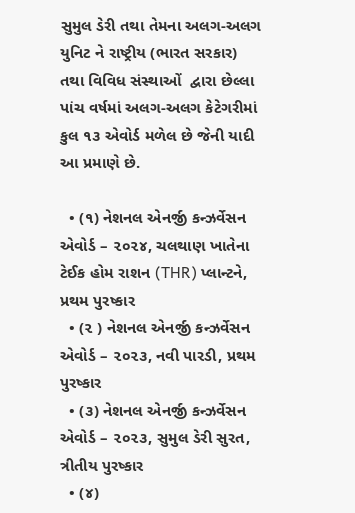સુમુલ ડેરી તથા તેમના અલગ-અલગ યુનિટ ને રાષ્ટ્રીય (ભારત સરકાર) તથા વિવિધ સંસ્થાઓં  દ્વારા છેલ્લા પાંચ વર્ષમાં અલગ-અલગ કેટેગરીમાં કુલ ૧૩ એવોર્ડ મળેલ છે જેની યાદી આ પ્રમાણે છે.

  • (૧) નેશનલ એનર્જી કન્ઝર્વેસન એવોર્ડ – ૨૦૨૪, ચલથાણ ખાતેના ટેઈક હોમ રાશન (THR) પ્લાન્ટને, પ્રથમ પુરષ્કાર
  • (૨ ) નેશનલ એનર્જી કન્ઝર્વેસન એવોર્ડ – ૨૦૨૩, નવી પારડી, પ્રથમ પુરષ્કાર
  • (૩) નેશનલ એનર્જી કન્ઝર્વેસન એવોર્ડ – ૨૦૨૩, સુમુલ ડેરી સુરત, ત્રીતીય પુરષ્કાર
  • (૪)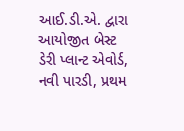આઈ.ડી.એ. દ્વારા આયોજીત બેસ્ટ ડેરી પ્લાન્ટ એવોર્ડ, નવી પારડી, પ્રથમ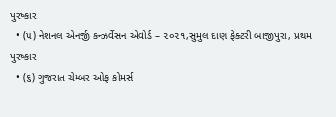પુરષ્કાર
  • (૫) નેશનલ એનર્જી કન્ઝર્વેસન એવોર્ડ – ૨૦૨૧,સુમુલ દાણ ફેક્ટરી બાજીપુરા, પ્રથમ પુરષ્કાર
  • (૬) ગુજરાત ચેમ્બર ઓફ કોમર્સ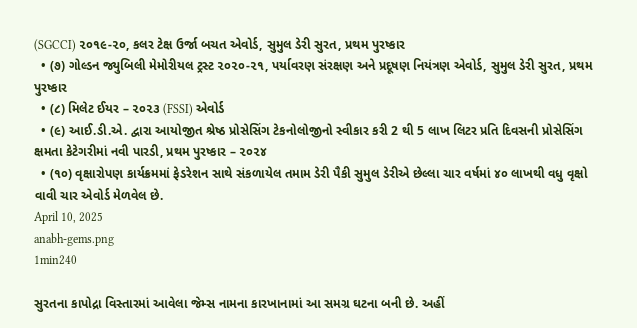(SGCCI) ૨૦૧૯-૨૦, કલર ટેક્ષ ઉર્જા બચત એવોર્ડ, સુમુલ ડેરી સુરત, પ્રથમ પુરષ્કાર
  • (૭) ગોલ્ડન જ્યુબિલી મેમોરીયલ ટ્રસ્ટ ૨૦૨૦-૨૧, પર્યાવરણ સંરક્ષણ અને પ્રદૂષણ નિયંત્રણ એવોર્ડ, સુમુલ ડેરી સુરત, પ્રથમ પુરષ્કાર
  • (૮) મિલેટ ઈયર – ૨૦૨૩ (FSSI) એવોર્ડ
  • (૯) આઈ.ડી.એ. દ્વારા આયોજીત શ્રેષ્ઠ પ્રોસેસિંગ ટેકનોલોજીનો સ્વીકાર કરી 2 થી 5 લાખ લિટર પ્રતિ દિવસની પ્રોસેસિંગ ક્ષમતા કેટેગરીમાં નવી પારડી, પ્રથમ પુરષ્કાર – ૨૦૨૪
  • (૧૦) વૃક્ષારોપણ કાર્યક્રમમાં ફેડરેશન સાથે સંકળાયેલ તમામ ડેરી પૈકી સુમુલ ડેરીએ છેલ્લા ચાર વર્ષમાં ૪૦ લાખથી વધુ વૃક્ષો વાવી ચાર એવોર્ડ મેળવેલ છે.
April 10, 2025
anabh-gems.png
1min240

સુરતના કાપોદ્રા વિસ્તારમાં આવેલા જેમ્સ નામના કારખાનામાં આ સમગ્ર ઘટના બની છે. અહીં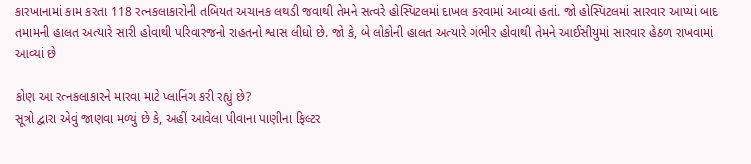કારખાનામાં કામ કરતા 118 રત્નકલાકારોની તબિયત અચાનક લથડી જવાથી તેમને સત્વરે હોસ્પિટલમાં દાખલ કરવામાં આવ્યાં હતાં. જો હોસ્પિટલમાં સારવાર આપ્યાં બાદ તમામની હાલત અત્યારે સારી હોવાથી પરિવારજનો રાહતનો શ્વાસ લીધો છે. જો કે, બે લોકોની હાલત અત્યારે ગંભીર હોવાથી તેમને આઈસીયુમાં સારવાર હેઠળ રાખવામાં આવ્યાં છે

કોણ આ રત્નકલાકારને મારવા માટે પ્લાનિંગ કરી રહ્યું છે?
સૂત્રો દ્વારા એવું જાણવા મળ્યું છે કે, અહીં આવેલા પીવાના પાણીના ફિલ્ટર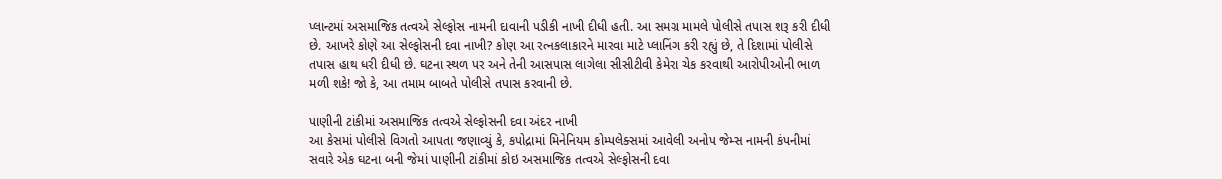પ્લાન્ટમાં અસમાજિક તત્વએ સેલ્ફોસ નામની દાવાની પડીકી નાખી દીધી હતી. આ સમગ્ર મામલે પોલીસે તપાસ શરૂ કરી દીધી છે. આખરે કોણે આ સેલ્ફોસની દવા નાખી? કોણ આ રત્નકલાકારને મારવા માટે પ્લાનિંગ કરી રહ્યું છે, તે દિશામાં પોલીસે તપાસ હાથ ધરી દીધી છે. ઘટના સ્થળ પર અને તેની આસપાસ લાગેલા સીસીટીવી કેમેરા ચેક કરવાથી આરોપીઓની ભાળ મળી શકે! જો કે, આ તમામ બાબતે પોલીસે તપાસ કરવાની છે.

પાણીની ટાંકીમાં અસમાજિક તત્વએ સેલ્ફોસની દવા અંદર નાખી
આ કેસમાં પોલીસે વિગતો આપતા જણાવ્યું કે, કપોદ્રામાં મિનેનિયમ કોમ્પલેક્સમાં આવેલી અનોપ જેમ્સ નામની કંપનીમાં સવારે એક ઘટના બની જેમાં પાણીની ટાંકીમાં કોઇ અસમાજિક તત્વએ સેલ્ફોસની દવા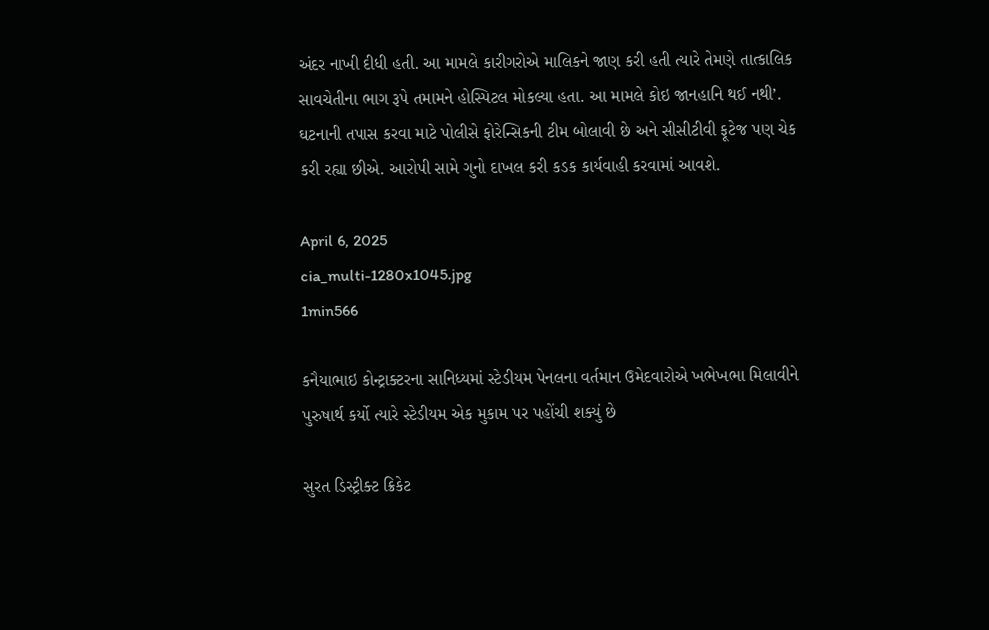અંદર નાખી દીધી હતી. આ મામલે કારીગરોએ માલિકને જાણ કરી હતી ત્યારે તેમણે તાત્કાલિક સાવચેતીના ભાગ રૂપે તમામને હોસ્પિટલ મોકલ્યા હતા. આ મામલે કોઇ જાનહાનિ થઈ નથી’. ઘટનાની તપાસ કરવા માટે પોલીસે ફોરેન્સિકની ટીમ બોલાવી છે અને સીસીટીવી ફૂટેજ પણ ચેક કરી રહ્યા છીએ. આરોપી સામે ગુનો દાખલ કરી કડક કાર્યવાહી કરવામાં આવશે.

April 6, 2025
cia_multi-1280x1045.jpg
1min566

કનૈયાભાઇ કોન્ટ્રાક્ટરના સાનિધ્યમાં સ્ટેડીયમ પેનલના વર્તમાન ઉમેદવારોએ ખભેખભા મિલાવીને પુરુષાર્થ કર્યો ત્યારે સ્ટેડીયમ એક મુકામ પર પહોંચી શક્યું છે

સુરત ડિસ્ટ્રીક્ટ ક્રિકેટ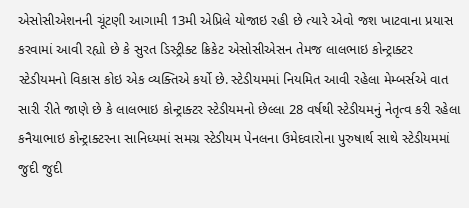એસોસીએશનની ચૂંટણી આગામી 13મી એપ્રિલે યોજાઇ રહી છે ત્યારે એવો જશ ખાટવાના પ્રયાસ કરવામાં આવી રહ્યો છે કે સુરત ડિસ્ટ્રીક્ટ ક્રિકેટ એસોસીએસન તેમજ લાલભાઇ કોન્ટ્રાક્ટર સ્ટેડીયમનો વિકાસ કોઇ એક વ્યક્તિએ કર્યો છે. સ્ટેડીયમમાં નિયમિત આવી રહેલા મેમ્બર્સએ વાત સારી રીતે જાણે છે કે લાલભાઇ કોન્ટ્રાક્ટર સ્ટેડીયમનો છેલ્લા 28 વર્ષથી સ્ટેડીયમનું નેતૃત્વ કરી રહેલા કનૈયાભાઇ કોન્ટ્રાક્ટરના સાનિધ્યમાં સમગ્ર સ્ટેડીયમ પેનલના ઉમેદવારોના પુરુષાર્થ સાથે સ્ટેડીયમમાં જુદી જુદી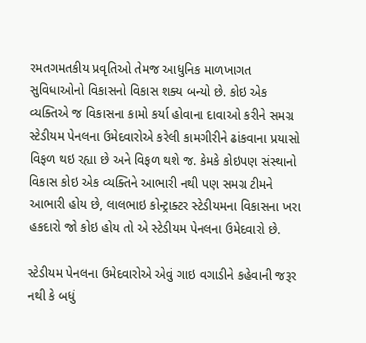રમતગમતકીય પ્રવૃતિઓ તેમજ આધુનિક માળખાગત સુવિધાઓનો વિકાસનો વિકાસ શક્ય બન્યો છે. કોઇ એક વ્યક્તિએ જ વિકાસના કામો કર્યા હોવાના દાવાઓ કરીને સમગ્ર સ્ટેડીયમ પેનલના ઉમેદવારોએ કરેલી કામગીરીને ઢાંકવાના પ્રયાસો વિફળ થઇ રહ્યા છે અને વિફળ થશે જ. કેમકે કોઇપણ સંસ્થાનો વિકાસ કોઇ એક વ્યક્તિને આભારી નથી પણ સમગ્ર ટીમને આભારી હોય છે, લાલભાઇ કોન્ટ્રાક્ટર સ્ટેડીયમના વિકાસના ખરા હકદારો જો કોઇ હોય તો એ સ્ટેડીયમ પેનલના ઉમેદવારો છે.

સ્ટેડીયમ પેનલના ઉમેદવારોએ એવું ગાઇ વગાડીને કહેવાની જરૂર નથી કે બધું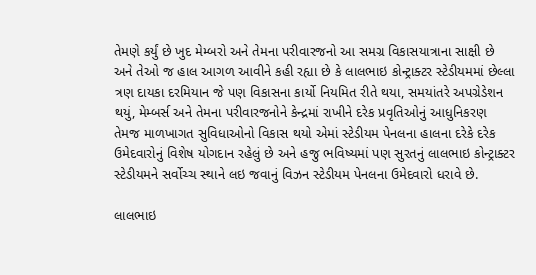તેમણે કર્યું છે ખુદ મેમ્બરો અને તેમના પરીવારજનો આ સમગ્ર વિકાસયાત્રાના સાક્ષી છે અને તેઓ જ હાલ આગળ આવીને કહી રહ્યા છે કે લાલભાઇ કોન્ટ્રાક્ટર સ્ટેડીયમમાં છેલ્લા ત્રણ દાયકા દરમિયાન જે પણ વિકાસના કાર્યો નિયમિત રીતે થયા, સમયાંતરે અપગ્રેડેશન થયું, મેમ્બર્સ અને તેમના પરીવારજનોને કેન્દ્રમાં રાખીને દરેક પ્રવૃતિઓનું આધુનિકરણ તેમજ માળખાગત સુવિધાઓનો વિકાસ થયો એમાં સ્ટેડીયમ પેનલના હાલના દરેકે દરેક ઉમેદવારોનું વિશેષ યોગદાન રહેલું છે અને હજુ ભવિષ્યમાં પણ સુરતનું લાલભાઇ કોન્ટ્રાક્ટર સ્ટેડીયમને સર્વોચ્ચ સ્થાને લઇ જવાનું વિઝન સ્ટેડીયમ પેનલના ઉમેદવારો ધરાવે છે.

લાલભાઇ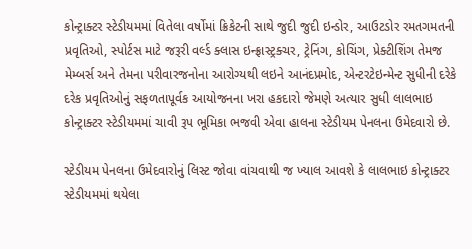કોન્ટ્રાક્ટર સ્ટેડીયમમાં વિતેલા વર્ષોમાં ક્રિકેટની સાથે જુદી જુદી ઇન્ડોર, આઉટડોર રમતગમતની પ્રવૃતિઓ, સ્પોર્ટસ માટે જરૂરી વર્લ્ડ ક્લાસ ઇન્ફ્રાસ્ટ્રક્ચર, ટ્રેનિંગ, કોચિંગ, પ્રેક્ટીશિંગ તેમજ મેમ્બર્સ અને તેમના પરીવારજનોના આરોગ્યથી લઇને આનંદપ્રમોદ, એન્ટરટેઇન્મેન્ટ સુધીની દરેકે દરેક પ્રવૃતિઓનું સફળતાપૂર્વક આયોજનના ખરા હકદારો જેમણે અત્યાર સુધી લાલભાઇ કોન્ટ્રાક્ટર સ્ટેડીયમમાં ચાવી રૂપ ભૂમિકા ભજવી એવા હાલના સ્ટેડીયમ પેનલના ઉમેદવારો છે.

સ્ટેડીયમ પેનલના ઉમેદવારોનું લિસ્ટ જોવા વાંચવાથી જ ખ્યાલ આવશે કે લાલભાઇ કોન્ટ્રાક્ટર સ્ટેડીયમમાં થયેલા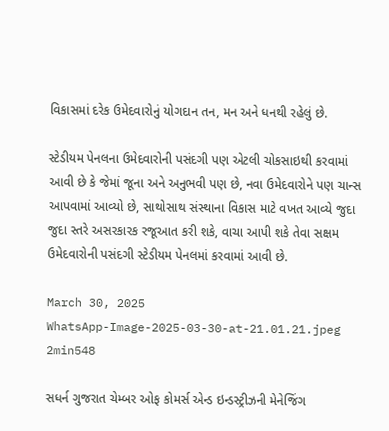વિકાસમાં દરેક ઉમેદવારોનું યોગદાન તન, મન અને ધનથી રહેલું છે.

સ્ટેડીયમ પેનલના ઉમેદવારોની પસંદગી પણ એટલી ચોકસાઇથી કરવામાં આવી છે કે જેમાં જૂના અને અનુભવી પણ છે, નવા ઉમેદવારોને પણ ચાન્સ આપવામાં આવ્યો છે, સાથોસાથ સંસ્થાના વિકાસ માટે વખત આવ્યે જુદા જુદા સ્તરે અસરકારક રજૂઆત કરી શકે, વાચા આપી શકે તેવા સક્ષમ ઉમેદવારોની પસંદગી સ્ટેડીયમ પેનલમાં કરવામાં આવી છે.

March 30, 2025
WhatsApp-Image-2025-03-30-at-21.01.21.jpeg
2min548

સધર્ન ગુજરાત ચેમ્બર ઓફ કોમર્સ એન્ડ ઇન્ડસ્ટ્રીઝની મેનેજિંગ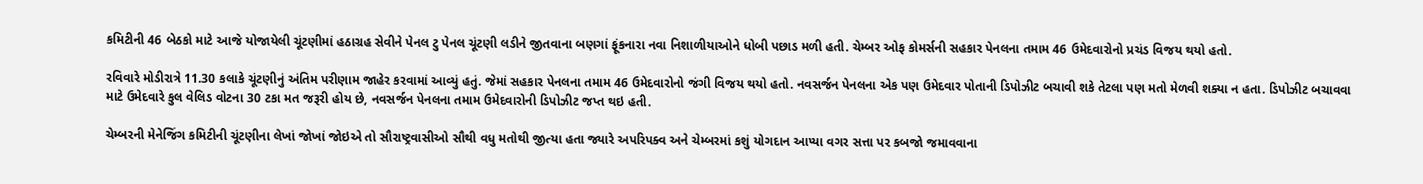કમિટીની 46 બેઠકો માટે આજે યોજાયેલી ચૂંટણીમાં હઠાગ્રહ સેવીને પેનલ ટુ પેનલ ચૂંટણી લડીને જીતવાના બણગાં ફૂંકનારા નવા નિશાળીયાઓને ધોબી પછાડ મળી હતી. ચેમ્બર ઓફ કોમર્સની સહકાર પેનલના તમામ 46 ઉમેદવારોનો પ્રચંડ વિજય થયો હતો.

રવિવારે મોડીરાત્રે 11.30 કલાકે ચૂંટણીનું અંતિમ પરીણામ જાહેર કરવામાં આવ્યું હતું. જેમાં સહકાર પેનલના તમામ 46 ઉમેદવારોનો જંગી વિજય થયો હતો. નવસર્જન પેનલના એક પણ ઉમેદવાર પોતાની ડિપોઝીટ બચાવી શકે તેટલા પણ મતો મેળવી શક્યા ન હતા. ડિપોઝીટ બચાવવા માટે ઉમેદવારે કુલ વેલિડ વોટના 30 ટકા મત જરૂરી હોય છે, નવસર્જન પેનલના તમામ ઉમેદવારોની ડિપોઝીટ જપ્ત થઇ હતી.

ચેમ્બરની મેનેજિંગ કમિટીની ચૂંટણીના લેખાં જોખાં જોઇએ તો સૌરાષ્ટ્રવાસીઓ સૌથી વધુ મતોથી જીત્યા હતા જ્યારે અપરિપક્વ અને ચેમ્બરમાં કશું યોગદાન આપ્યા વગર સત્તા પર કબજો જમાવવાના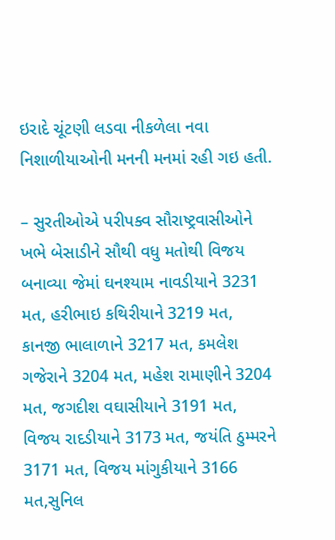ઇરાદે ચૂંટણી લડવા નીકળેલા નવા નિશાળીયાઓની મનની મનમાં રહી ગઇ હતી.

– સુરતીઓએ પરીપક્વ સૌરાષ્ટ્રવાસીઓને ખભે બેસાડીને સૌથી વધુ મતોથી વિજય બનાવ્યા જેમાં ઘનશ્યામ નાવડીયાને 3231 મત, હરીભાઇ કથિરીયાને 3219 મત, કાનજી ભાલાળાને 3217 મત, કમલેશ ગજેરાને 3204 મત, મહેશ રામાણીને 3204 મત, જગદીશ વઘાસીયાને 3191 મત, વિજય રાદડીયાને 3173 મત, જયંતિ ઠુમ્મરને 3171 મત, વિજય માંગુકીયાને 3166 મત,સુનિલ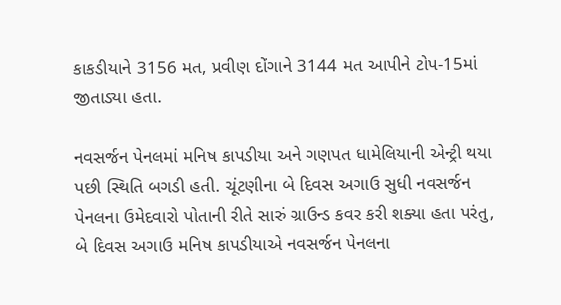કાકડીયાને 3156 મત, પ્રવીણ દોંગાને 3144 મત આપીને ટોપ-15માં જીતાડ્યા હતા.

નવસર્જન પેનલમાં મનિષ કાપડીયા અને ગણપત ધામેલિયાની એન્ટ્રી થયા પછી સ્થિતિ બગડી હતી. ચૂંટણીના બે દિવસ અગાઉ સુધી નવસર્જન પેનલના ઉમેદવારો પોતાની રીતે સારું ગ્રાઉન્ડ કવર કરી શક્યા હતા પરંતુ, બે દિવસ અગાઉ મનિષ કાપડીયાએ નવસર્જન પેનલના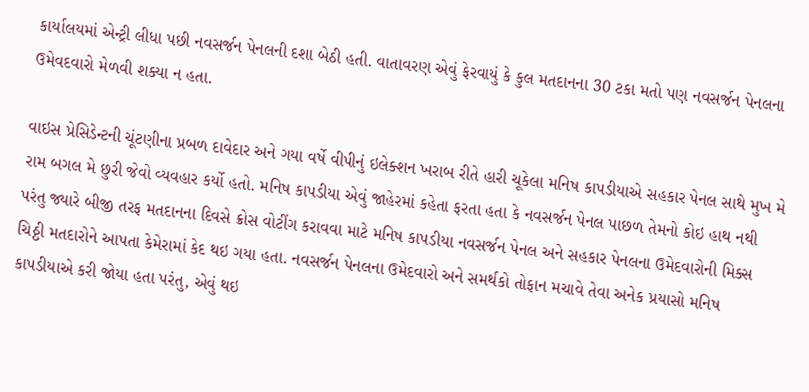કાર્યાલયમાં એન્ટ્રી લીધા પછી નવસર્જન પેનલની દશા બેઠી હતી. વાતાવરણ એવું ફેરવાયું કે કુલ મતદાનના 30 ટકા મતો પણ નવસર્જન પેનલના ઉમેવદવારો મેળવી શક્યા ન હતા.

વાઇસ પ્રેસિડેન્ટની ચૂંટણીના પ્રબળ દાવેદાર અને ગયા વર્ષે વીપીનું ઇલેક્શન ખરાબ રીતે હારી ચૂકેલા મનિષ કાપડીયાએ સહકાર પેનલ સાથે મુખ મે રામ બગલ મે છુરી જેવો વ્યવહાર કર્યો હતો. મનિષ કાપડીયા એવું જાહેરમાં કહેતા ફરતા હતા કે નવસર્જન પેનલ પાછળ તેમનો કોઇ હાથ નથી પરંતુ જ્યારે બીજી તરફ મતદાનના દિવસે ક્રોસ વોટીંગ કરાવવા માટે મનિષ કાપડીયા નવસર્જન પેનલ અને સહકાર પેનલના ઉમેદવારોની મિક્સ ચિઠ્ઠી મતદારોને આપતા કેમેરામાં કેદ થઇ ગયા હતા. નવસર્જન પેનલના ઉમેદવારો અને સમર્થકો તોફાન મચાવે તેવા અનેક પ્રયાસો મનિષ કાપડીયાએ કરી જોયા હતા પરંતુ, એવું થઇ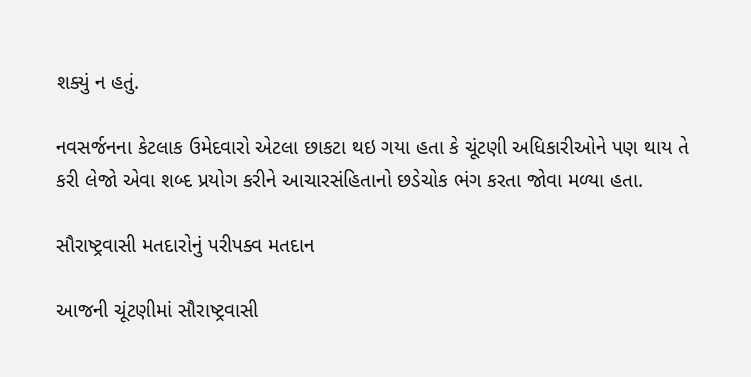શક્યું ન હતું.

નવસર્જનના કેટલાક ઉમેદવારો એટલા છાકટા થઇ ગયા હતા કે ચૂંટણી અધિકારીઓને પણ થાય તે કરી લેજો એવા શબ્દ પ્રયોગ કરીને આચારસંહિતાનો છડેચોક ભંગ કરતા જોવા મળ્યા હતા.

સૌરાષ્ટ્રવાસી મતદારોનું પરીપક્વ મતદાન

આજની ચૂંટણીમાં સૌરાષ્ટ્રવાસી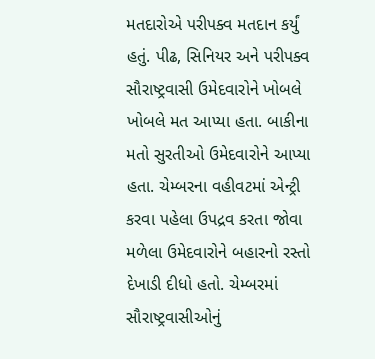મતદારોએ પરીપક્વ મતદાન કર્યું હતું. પીઢ, સિનિયર અને પરીપક્વ સૌરાષ્ટ્રવાસી ઉમેદવારોને ખોબલે ખોબલે મત આપ્યા હતા. બાકીના મતો સુરતીઓ ઉમેદવારોને આપ્યા હતા. ચેમ્બરના વહીવટમાં એન્ટ્રી કરવા પહેલા ઉપદ્રવ કરતા જોવા મળેલા ઉમેદવારોને બહારનો રસ્તો દેખાડી દીધો હતો. ચેમ્બરમાં સૌરાષ્ટ્રવાસીઓનું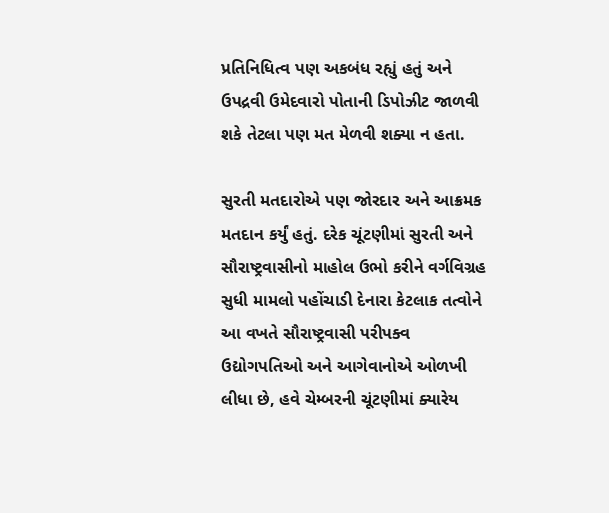પ્રતિનિધિત્વ પણ અકબંધ રહ્યું હતું અને ઉપદ્રવી ઉમેદવારો પોતાની ડિપોઝીટ જાળવી શકે તેટલા પણ મત મેળવી શક્યા ન હતા.

સુરતી મતદારોએ પણ જોરદાર અને આક્રમક મતદાન કર્યું હતું. દરેક ચૂંટણીમાં સુરતી અને સૌરાષ્ટ્રવાસીનો માહોલ ઉભો કરીને વર્ગવિગ્રહ સુધી મામલો પહોંચાડી દેનારા કેટલાક તત્વોને આ વખતે સૌરાષ્ટ્રવાસી પરીપક્વ ઉદ્યોગપતિઓ અને આગેવાનોએ ઓળખી લીધા છે, હવે ચેમ્બરની ચૂંટણીમાં ક્યારેય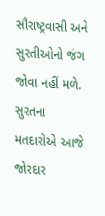સૌરાષ્ટ્રવાસી અને સુરતીઓનો જંગ જોવા નહીં મળે. સુરતના મતદારોએ આજે જોરદાર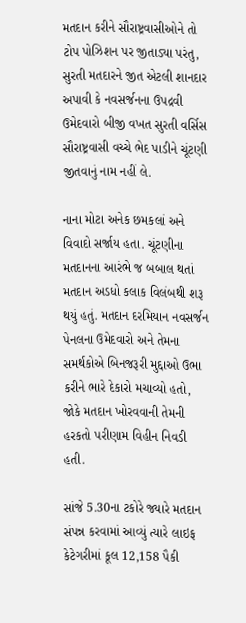મતદાન કરીને સૌરાષ્ટ્રવાસીઓને તો ટોપ પોઝિશન પર જીતાડ્યા પરંતુ, સુરતી મતદારને જીત એટલી શાનદાર અપાવી કે નવસર્જનના ઉપદ્રવી ઉમેદવારો બીજી વખત સુરતી વર્સિસ સૌરાષ્ટ્રવાસી વચ્ચે ભેદ પાડીને ચૂંટણી જીતવાનું નામ નહીં લે.

નાના મોટા અનેક છમકલાં અને વિવાદો સર્જાય હતા. ચૂંટણીના મતદાનના આરંભે જ બબાલ થતાં મતદાન અડધો કલાક વિલંબથી શરૂ થયું હતું. મતદાન દરમિયાન નવસર્જન પેનલના ઉમેદવારો અને તેમના સમર્થકોએ બિનજરૂરી મુદ્દાઓ ઉભા કરીને ભારે દેકારો મચાવ્યો હતો, જોકે મતદાન ખોરવવાની તેમની હરકતો પરીણામ વિહીન નિવડી હતી.

સાંજે 5.30ના ટકોરે જ્યારે મતદાન સંપન્ન કરવામાં આવ્યું ત્યારે લાઇફ કેટેગરીમાં કૂલ 12,158 પૈકી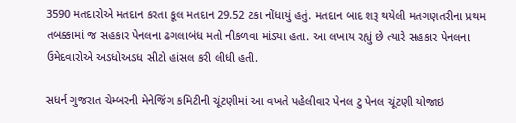3590 મતદારોએ મતદાન કરતા કૂલ મતદાન 29.52 ટકા નોંધાયું હતું. મતદાન બાદ શરૂ થયેલી મતગણતરીના પ્રથમ તબક્કામાં જ સહકાર પેનલના ઢગલાબંધ મતો નીકળવા માંડ્યા હતા. આ લખાય રહ્યું છે ત્યારે સહકાર પેનલના ઉમેદવારોએ અડધોઅડધ સીટો હાંસલ કરી લીધી હતી.

સધર્ન ગુજરાત ચેમ્બરની મેનેજિંગ કમિટીની ચૂંટણીમાં આ વખતે પહેલીવાર પેનલ ટુ પેનલ ચૂંટણી યોજાઇ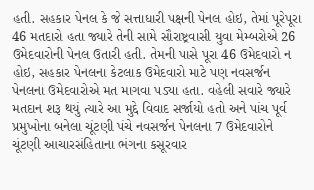હતી. સહકાર પેનલ કે જે સત્તાધારી પક્ષની પેનલ હોઇ, તેમાં પૂરેપૂરા 46 મતદારો હતા જ્યારે તેની સામે સૌરાષ્ટ્રવાસી યુવા મેમ્બરોએ 26 ઉમેદવારોની પેનલ ઉતારી હતી. તેમની પાસે પૂરા 46 ઉમેદવારો ન હોઇ, સહકાર પેનલના કેટલાક ઉમેદવારો માટે પણ નવસર્જન પેનલના ઉમેદવારોએ મત માગવા પડ્યા હતા. વહેલી સવારે જ્યારે મતદાન શરૂ થયું ત્યારે આ મુદ્દે વિવાદ સર્જાયો હતો અને પાંચ પૂર્વ પ્રમુખોના બનેલા ચૂંટણી પંચે નવસર્જન પેનલના 7 ઉમેદવારોને ચૂંટણી આચારસંહિતાના ભંગના કસૂરવાર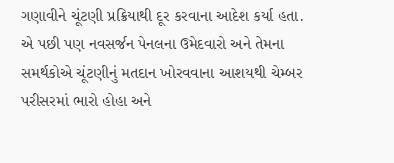ગણાવીને ચૂંટણી પ્રક્રિયાથી દૂર કરવાના આદેશ કર્યા હતા. એ પછી પણ નવસર્જન પેનલના ઉમેદવારો અને તેમના સમર્થકોએ ચૂંટણીનું મતદાન ખોરવવાના આશયથી ચેમ્બર પરીસરમાં ભારો હોહા અને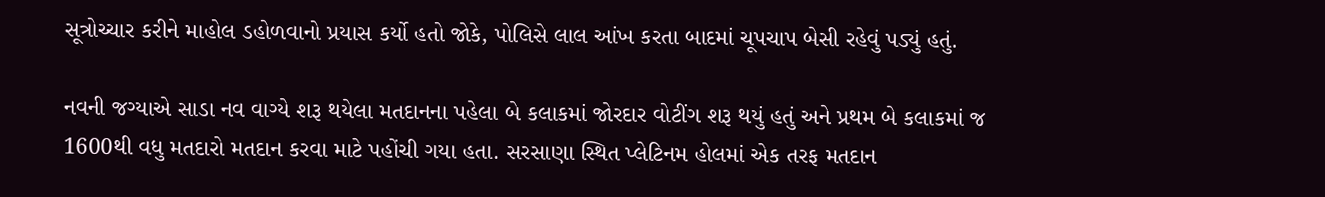સૂત્રોચ્ચાર કરીને માહોલ ડહોળવાનો પ્રયાસ કર્યો હતો જોકે, પોલિસે લાલ આંખ કરતા બાદમાં ચૂપચાપ બેસી રહેવું પડ્યું હતું.

નવની જગ્યાએ સાડા નવ વાગ્યે શરૂ થયેલા મતદાનના પહેલા બે કલાકમાં જોરદાર વોટીંગ શરૂ થયું હતું અને પ્રથમ બે કલાકમાં જ 1600થી વધુ મતદારો મતદાન કરવા માટે પહોંચી ગયા હતા. સરસાણા સ્થિત પ્લેટિનમ હોલમાં એક તરફ મતદાન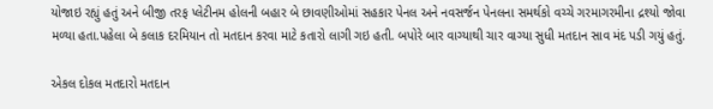યોજાઇ રહ્યું હતું અને બીજી તરફ પ્લેટીનમ હોલની બહાર બે છાવણીઓમાં સહકાર પેનલ અને નવસર્જન પેનલના સમર્થકો વચ્ચે ગરમાગરમીના દ્રશ્યો જોવા મળ્યા હતા.પહેલા બે કલાક દરમિયાન તો મતદાન કરવા માટે કતારો લાગી ગઇ હતી. બપોરે બાર વાગ્યાથી ચાર વાગ્યા સુધી મતદાન સાવ મંદ પડી ગયું હતું.

એકલ દોકલ મતદારો મતદાન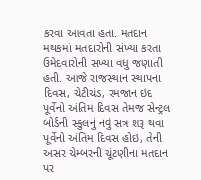કરવા આવતા હતા. મતદાન મથકમાં મતદારોની સંખ્યા કરતા ઉમેદવારોની સખ્યા વધુ જણાતી હતી. આજે રાજસ્થાન સ્થાપના દિવસ, ચેટીચંડ, રમજાન ઇદ પૂર્વેનો અંતિમ દિવસ તેમજ સેન્ટ્રલ બોર્ડની સ્કુલનું નવું સત્ર શરૂ થવા પૂર્વેનો અંતિમ દિવસ હોઇ, તેની અસર ચેમ્બરની ચૂંટણીના મતદાન પર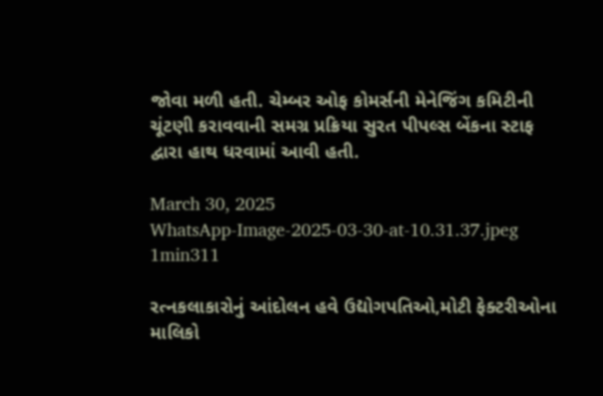જોવા મળી હતી. ચેમ્બર ઓફ કોમર્સની મેનેજિંગ કમિટીની ચૂંટણી કરાવવાની સમગ્ર પ્રક્રિયા સુરત પીપલ્સ બેંકના સ્ટાફ દ્વારા હાથ ધરવામાં આવી હતી.

March 30, 2025
WhatsApp-Image-2025-03-30-at-10.31.37.jpeg
1min311

રત્નકલાકારોનું આંદોલન હવે ઉદ્યોગપતિઓ,મોટી ફેક્ટરીઓના માલિકો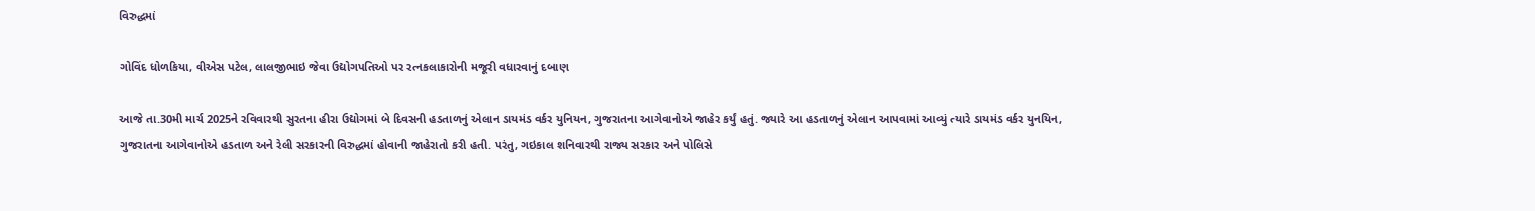વિરુદ્ધમાં

ગોવિંદ ધોળકિયા, વીએસ પટેલ, લાલજીભાઇ જેવા ઉદ્યોગપતિઓ પર રત્નકલાકારોની મજૂરી વધારવાનું દબાણ

આજે તા.30મી માર્ચ 2025ને રવિવારથી સુરતના હીરા ઉદ્યોગમાં બે દિવસની હડતાળનું એલાન ડાયમંડ વર્કર યુનિયન, ગુજરાતના આગેવાનોએ જાહેર કર્યું હતું. જ્યારે આ હડતાળનું એલાન આપવામાં આવ્યું ત્યારે ડાયમંડ વર્કર યુનયિન, ગુજરાતના આગેવાનોએ હડતાળ અને રેલી સરકારની વિરુદ્ધમાં હોવાની જાહેરાતો કરી હતી. પરંતુ, ગઇકાલ શનિવારથી રાજ્ય સરકાર અને પોલિસે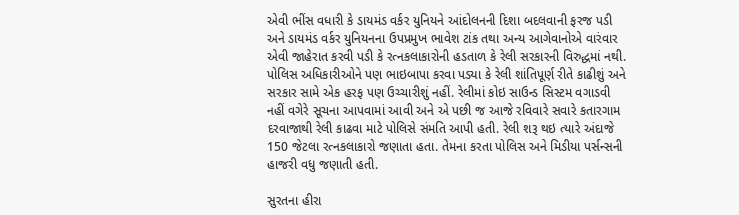એવી ભીંસ વધારી કે ડાયમંડ વર્કર યુનિયને આંદોલનની દિશા બદલવાની ફરજ પડી અને ડાયમંડ વર્કર યુનિયનના ઉપપ્રમુખ ભાવેશ ટાંક તથા અન્ય આગેવાનોએ વારંવાર એવી જાહેરાત કરવી પડી કે રત્નકલાકારોની હડતાળ કે રેલી સરકારની વિરુદ્ધમાં નથી. પોલિસ અધિકારીઓને પણ ભાઇબાપા કરવા પડ્યા કે રેલી શાંતિપૂર્ણ રીતે કાઢીશું અને સરકાર સામે એક હરફ પણ ઉચ્ચારીશું નહીં. રેલીમાં કોઇ સાઉન્ડ સિસ્ટમ વગાડવી નહીં વગેરે સૂચના આપવામાં આવી અને એ પછી જ આજે રવિવારે સવારે કતારગામ દરવાજાથી રેલી કાઢવા માટે પોલિસે સંમતિ આપી હતી. રેલી શરૂ થઇ ત્યારે અંદાજે 150 જેટલા રત્નકલાકારો જણાતા હતા. તેમના કરતા પોલિસ અને મિડીયા પર્સન્સની હાજરી વધુ જણાતી હતી.

સુરતના હીરા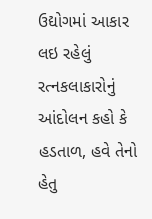ઉદ્યોગમાં આકાર લઇ રહેલું રત્નકલાકારોનું આંદોલન કહો કે હડતાળ, હવે તેનો હેતુ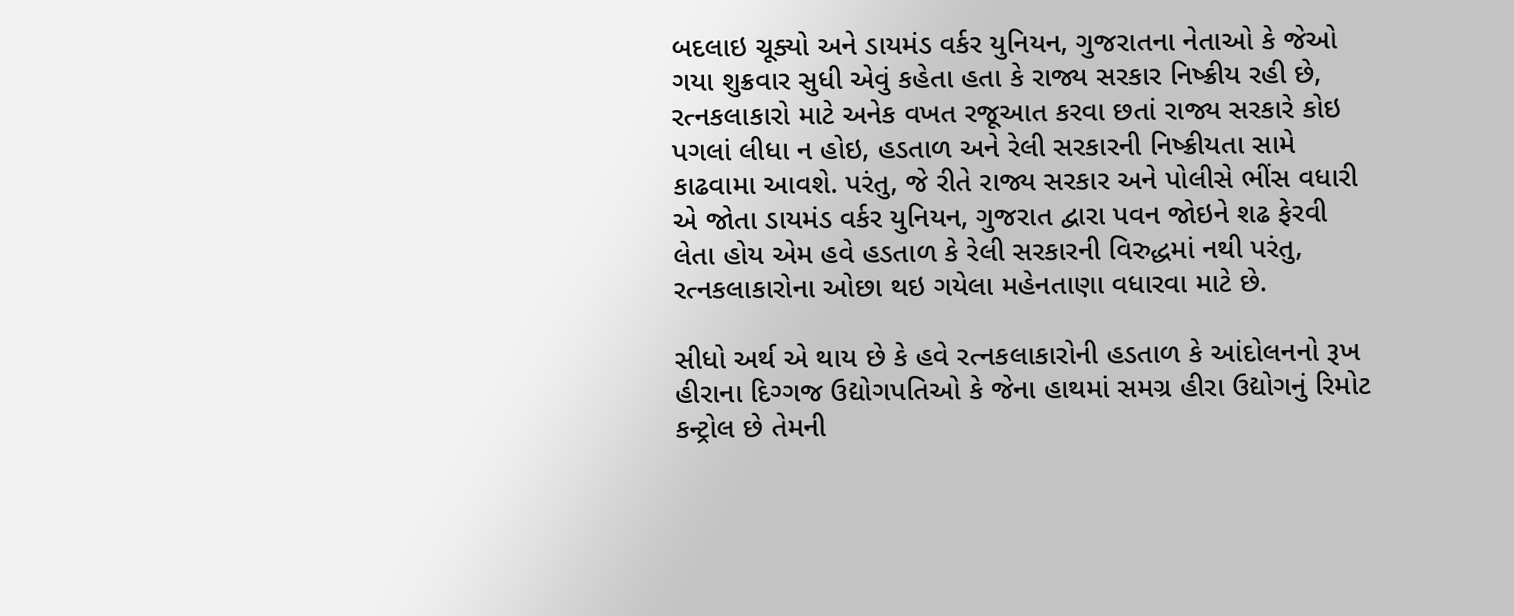બદલાઇ ચૂક્યો અને ડાયમંડ વર્કર યુનિયન, ગુજરાતના નેતાઓ કે જેઓ ગયા શુક્રવાર સુધી એવું કહેતા હતા કે રાજ્ય સરકાર નિષ્ક્રીય રહી છે, રત્નકલાકારો માટે અનેક વખત રજૂઆત કરવા છતાં રાજ્ય સરકારે કોઇ પગલાં લીધા ન હોઇ, હડતાળ અને રેલી સરકારની નિષ્ક્રીયતા સામે કાઢવામા આવશે. પરંતુ, જે રીતે રાજ્ય સરકાર અને પોલીસે ભીંસ વધારી એ જોતા ડાયમંડ વર્કર યુનિયન, ગુજરાત દ્વારા પવન જોઇને શઢ ફેરવી લેતા હોય એમ હવે હડતાળ કે રેલી સરકારની વિરુદ્ધમાં નથી પરંતુ, રત્નકલાકારોના ઓછા થઇ ગયેલા મહેનતાણા વધારવા માટે છે.

સીધો અર્થ એ થાય છે કે હવે રત્નકલાકારોની હડતાળ કે આંદોલનનો રૂખ હીરાના દિગ્ગજ ઉદ્યોગપતિઓ કે જેના હાથમાં સમગ્ર હીરા ઉદ્યોગનું રિમોટ કન્ટ્રોલ છે તેમની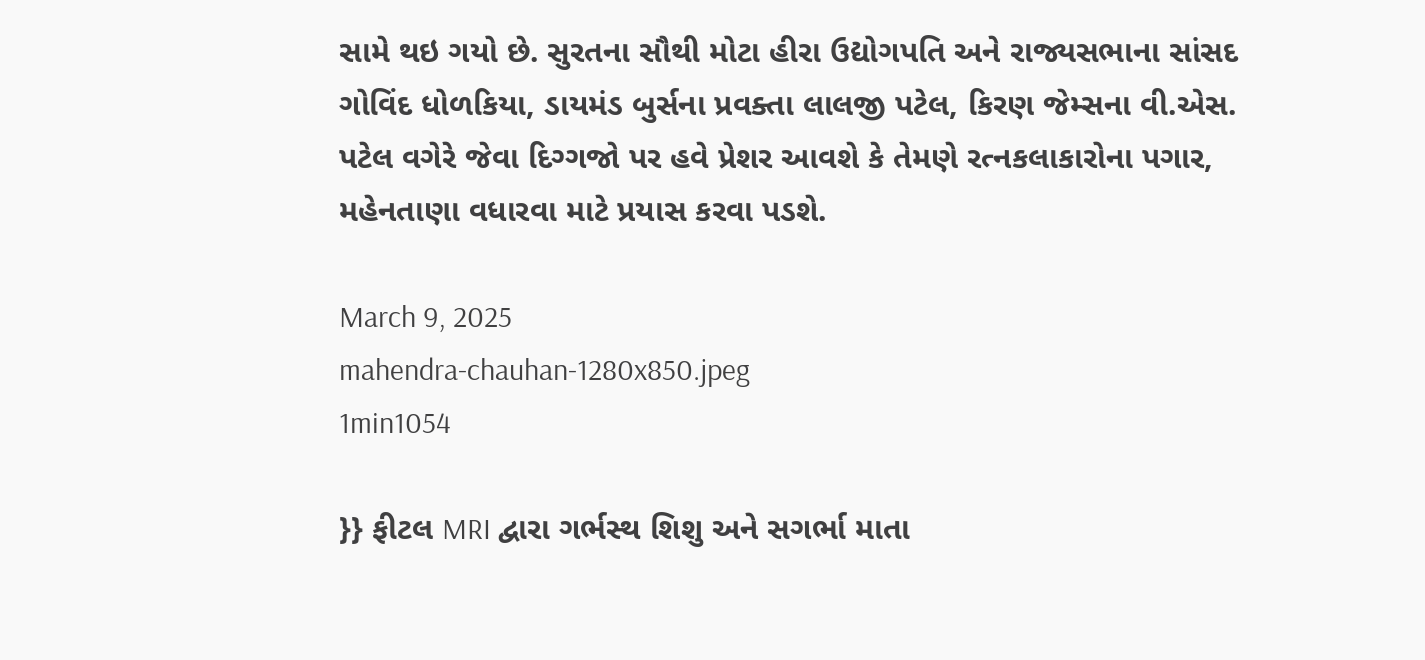સામે થઇ ગયો છે. સુરતના સૌથી મોટા હીરા ઉદ્યોગપતિ અને રાજ્યસભાના સાંસદ ગોવિંદ ધોળકિયા, ડાયમંડ બુર્સના પ્રવક્તા લાલજી પટેલ, કિરણ જેમ્સના વી.એસ. પટેલ વગેરે જેવા દિગ્ગજો પર હવે પ્રેશર આવશે કે તેમણે રત્નકલાકારોના પગાર, મહેનતાણા વધારવા માટે પ્રયાસ કરવા પડશે.

March 9, 2025
mahendra-chauhan-1280x850.jpeg
1min1054

}} ફીટલ MRI દ્વારા ગર્ભસ્થ શિશુ અને સગર્ભા માતા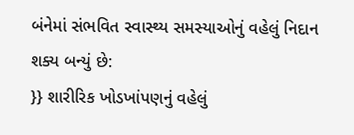બંનેમાં સંભવિત સ્વાસ્થ્ય સમસ્યાઓનું વહેલું નિદાન શક્ય બન્યું છે:
}} શારીરિક ખોડખાંપણનું વહેલું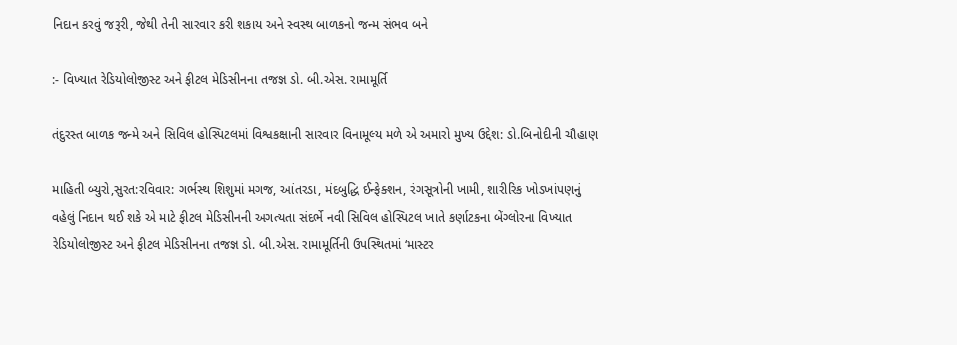નિદાન કરવું જરૂરી, જેથી તેની સારવાર કરી શકાય અને સ્વસ્થ બાળકનો જન્મ સંભવ બને

:- વિખ્યાત રેડિયોલોજીસ્ટ અને ફીટલ મેડિસીનના તજજ્ઞ ડો. બી.એસ. રામામૂર્તિ

તંદુરસ્ત બાળક જન્મે અને સિવિલ હોસ્પિટલમાં વિશ્વકક્ષાની સારવાર વિનામૂલ્ય મળે એ અમારો મુખ્ય ઉદ્દેશ: ડો.બિનોદીની ચૌહાણ

માહિતી બ્યુરો,સુરત:રવિવાર: ગર્ભસ્થ શિશુમાં મગજ, આંતરડા, મંદબુદ્ધિ ઈન્ફેક્શન, રંગસૂત્રોની ખામી, શારીરિક ખોડખાંપણનું વહેલું નિદાન થઈ શકે એ માટે ફીટલ મેડિસીનની અગત્યતા સંદર્ભે નવી સિવિલ હોસ્પિટલ ખાતે કર્ણાટકના બેંગ્લોરના વિખ્યાત રેડિયોલોજીસ્ટ અને ફીટલ મેડિસીનના તજજ્ઞ ડો. બી.એસ. રામામૂર્તિની ઉપસ્થિતમાં ‘માસ્ટર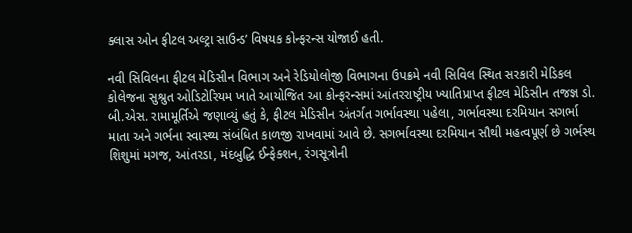ક્લાસ ઓન ફીટલ અલ્ટ્રા સાઉન્ડ’ વિષયક કોન્ફરન્સ યોજાઈ હતી.

નવી સિવિલના ફીટલ મેડિસીન વિભાગ અને રેડિયોલોજી વિભાગના ઉપક્રમે નવી સિવિલ સ્થિત સરકારી મેડિકલ કોલેજના સુશ્રુત ઓડિટોરિયમ ખાતે આયોજિત આ કોન્ફરન્સમાં આંતરરાષ્ટ્રીય ખ્યાતિપ્રાપ્ત ફીટલ મેડિસીન તજજ્ઞ ડો. બી.એસ. રામામૂર્તિએ જણાવ્યું હતું કે, ફીટલ મેડિસીન અંતર્ગત ગર્ભાવસ્થા પહેલા, ગર્ભાવસ્થા દરમિયાન સગર્ભા માતા અને ગર્ભના સ્વાસ્થ્ય સંબંધિત કાળજી રાખવામાં આવે છે. સગર્ભાવસ્થા દરમિયાન સૌથી મહત્વપૂર્ણ છે ગર્ભસ્થ શિશુમાં મગજ, આંતરડા, મંદબુદ્ધિ ઈન્ફેક્શન, રંગસૂત્રોની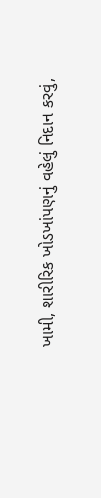ખામી, શારીરિક ખોડખાંપણનું વહેલું નિદાન કરવું,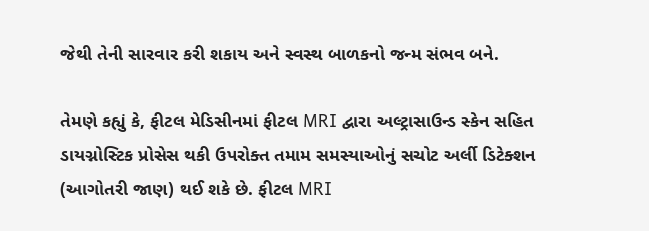જેથી તેની સારવાર કરી શકાય અને સ્વસ્થ બાળકનો જન્મ સંભવ બને.

તેમણે કહ્યું કે, ફીટલ મેડિસીનમાં ફીટલ MRI દ્વારા અલ્ટ્રાસાઉન્ડ સ્કેન સહિત ડાયગ્નોસ્ટિક પ્રોસેસ થકી ઉપરોક્ત તમામ સમસ્યાઓનું સચોટ અર્લી ડિટેક્શન (આગોતરી જાણ) થઈ શકે છે. ફીટલ MRI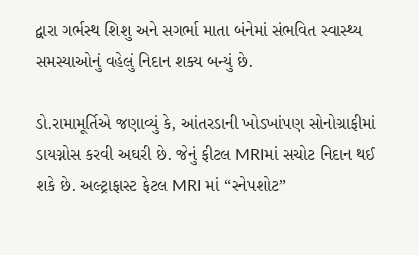દ્વારા ગર્ભસ્થ શિશુ અને સગર્ભા માતા બંનેમાં સંભવિત સ્વાસ્થ્ય સમસ્યાઓનું વહેલું નિદાન શક્ય બન્યું છે.

ડો.રામામૂર્તિએ જણાવ્યું કે, આંતરડાની ખોડખાંપણ સોનોગ્રાફીમાં ડાયગ્નોસ કરવી અઘરી છે. જેનું ફીટલ MRIમાં સચોટ નિદાન થઈ શકે છે. અલ્ટ્રાફાસ્ટ ફેટલ MRI માં “સ્નેપશોટ”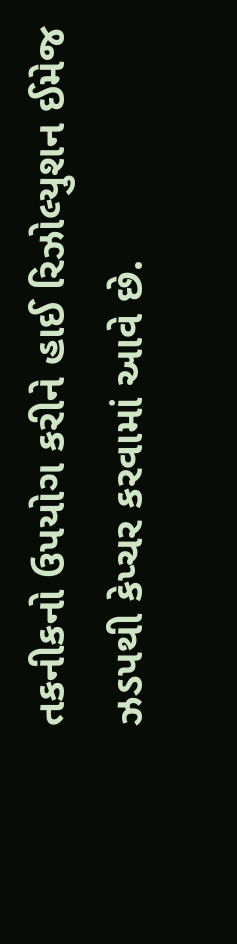તકનીકનો ઉપયોગ કરીને હાઈ રિઝોલ્યુશન ઈમેજ ઝડપથી કેપ્ચર કરવામાં આવે છે.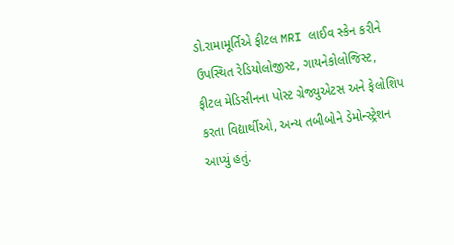ડો.રામામૂર્તિએ ફીટલ MRI લાઈવ સ્કેન કરીને ઉપસ્થિત રેડિયોલોજીસ્ટ, ગાયનેકોલોજિસ્ટ, ફીટલ મેડિસીનના પોસ્ટ ગ્રેજ્યુએટસ અને ફેલોશિપ કરતા વિદ્યાર્થીઓ, અન્ય તબીબોને ડેમોન્સ્ટ્રેશન આપ્યું હતું.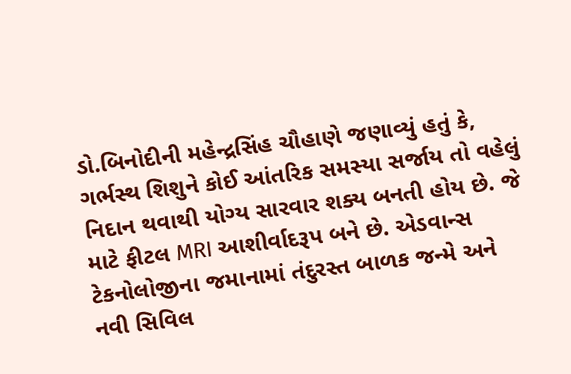ડો.બિનોદીની મહેન્દ્રસિંહ ચૌહાણે જણાવ્યું હતું કે, ગર્ભસ્થ શિશુને કોઈ આંતરિક સમસ્યા સર્જાય તો વહેલું નિદાન થવાથી યોગ્ય સારવાર શક્ય બનતી હોય છે. જે માટે ફીટલ MRI આશીર્વાદરૂપ બને છે. એડવાન્સ ટેકનોલોજીના જમાનામાં તંદુરસ્ત બાળક જન્મે અને નવી સિવિલ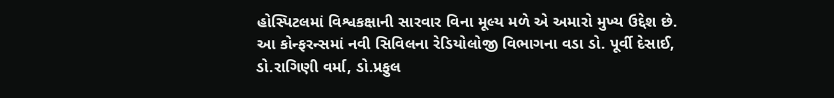હોસ્પિટલમાં વિશ્વકક્ષાની સારવાર વિના મૂલ્ય મળે એ અમારો મુખ્ય ઉદ્દેશ છે.
આ કોન્ફરન્સમાં નવી સિવિલના રેડિયોલોજી વિભાગના વડા ડો. પૂર્વી દેસાઈ, ડો.રાગિણી વર્મા, ડો.પ્રફુલ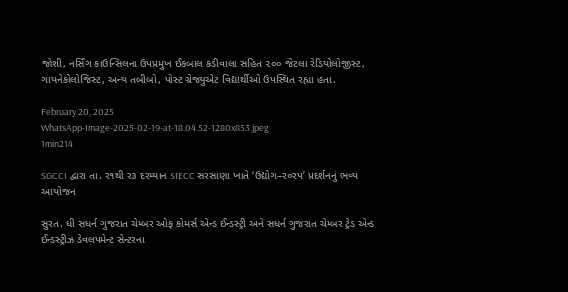જોશી, નર્સિંગ કાઉન્સિલના ઉપપ્રમુખ ઈકબાલ કડીવાલા સહિત ૨૦૦ જેટલા રેડિયોલોજીસ્ટ, ગાયનેકોલોજિસ્ટ, અન્ય તબીબો, પોસ્ટ ગ્રેજ્યુએટ વિદ્યાર્થીઓ ઉપસ્થિત રહ્યા હતા.

February 20, 2025
WhatsApp-Image-2025-02-19-at-18.04.52-1280x853.jpeg
1min214

SGCCI દ્વારા તા. ર૧થી ર૩ દરમ્યાન SIECC સરસાણા ખાતે ‘ઉદ્યોગ–ર૦રપ’ પ્રદર્શનનું ભવ્ય આયોજન

સુરત. ધી સધર્ન ગુજરાત ચેમ્બર ઓફ કોમર્સ એન્ડ ઈન્ડસ્ટ્રી અને સધર્ન ગુજરાત ચેમ્બર ટ્રેડ એન્ડ ઈન્ડસ્ટ્રીઝ ડેવલપમેન્ટ સેન્ટરના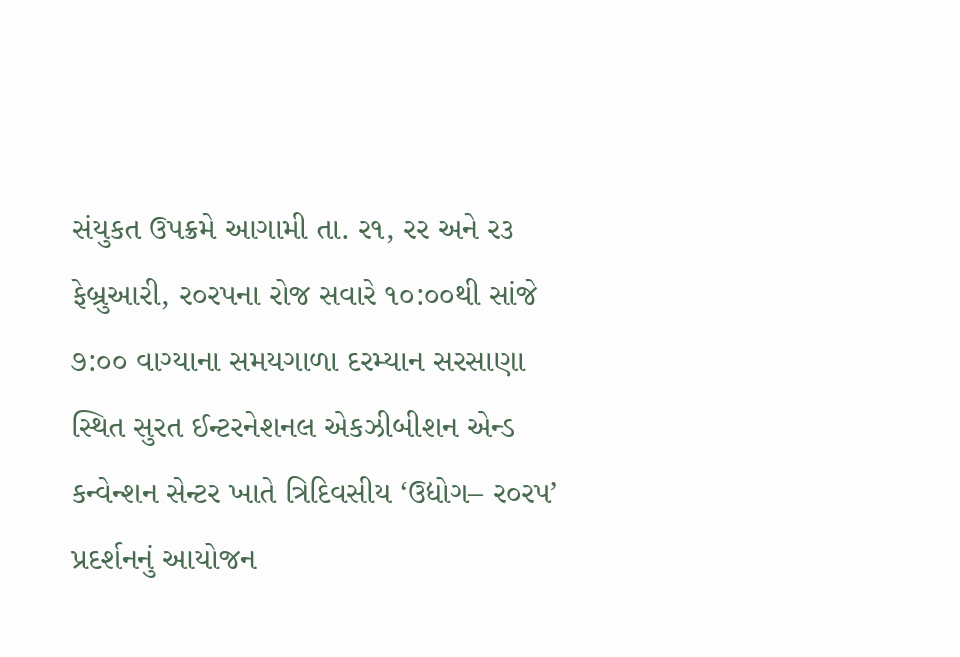સંયુકત ઉપક્રમે આગામી તા. ર૧, રર અને ર૩ ફેબ્રુઆરી, ર૦રપના રોજ સવારે ૧૦:૦૦થી સાંજે ૭:૦૦ વાગ્યાના સમયગાળા દરમ્યાન સરસાણા સ્થિત સુરત ઈન્ટરનેશનલ એકઝીબીશન એન્ડ કન્વેન્શન સેન્ટર ખાતે ત્રિદિવસીય ‘ઉદ્યોગ– ર૦રપ’ પ્રદર્શનનું આયોજન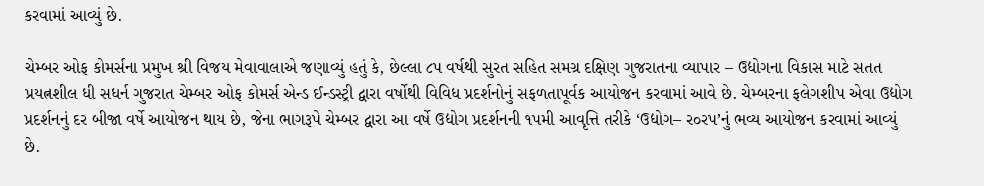કરવામાં આવ્યું છે.

ચેમ્બર ઓફ કોમર્સના પ્રમુખ શ્રી વિજય મેવાવાલાએ જણાવ્યું હતું કે, છેલ્લા ૮પ વર્ષથી સુરત સહિત સમગ્ર દક્ષિણ ગુજરાતના વ્યાપાર – ઉદ્યોગના વિકાસ માટે સતત પ્રયત્નશીલ ધી સધર્ન ગુજરાત ચેમ્બર ઓફ કોમર્સ એન્ડ ઈન્ડસ્ટ્રી દ્વારા વર્ષોથી વિવિધ પ્રદર્શનોનું સફળતાપૂર્વક આયોજન કરવામાં આવે છે. ચેમ્બરના ફલેગશીપ એવા ઉદ્યોગ પ્રદર્શનનું દર બીજા વર્ષે આયોજન થાય છે, જેના ભાગરૂપે ચેમ્બર દ્વારા આ વર્ષે ઉદ્યોગ પ્રદર્શનની ૧પમી આવૃત્તિ તરીકે ‘ઉદ્યોગ– ર૦રપ’નું ભવ્ય આયોજન કરવામાં આવ્યું છે.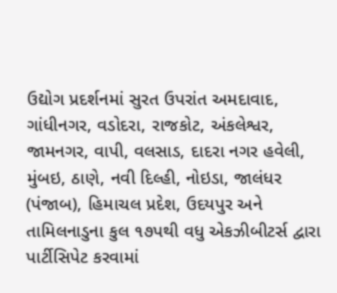ઉદ્યોગ પ્રદર્શનમાં સુરત ઉપરાંત અમદાવાદ, ગાંધીનગર, વડોદરા, રાજકોટ, અંકલેશ્વર, જામનગર, વાપી, વલસાડ, દાદરા નગર હવેલી, મુંબઇ, ઠાણે, નવી દિલ્હી, નોઇડા, જાલંધર (પંજાબ), હિમાચલ પ્રદેશ, ઉદયપુર અને તામિલનાડુના કુલ ૧૭પથી વધુ એકઝીબીટર્સ દ્વારા પાર્ટીસિપેટ કરવામાં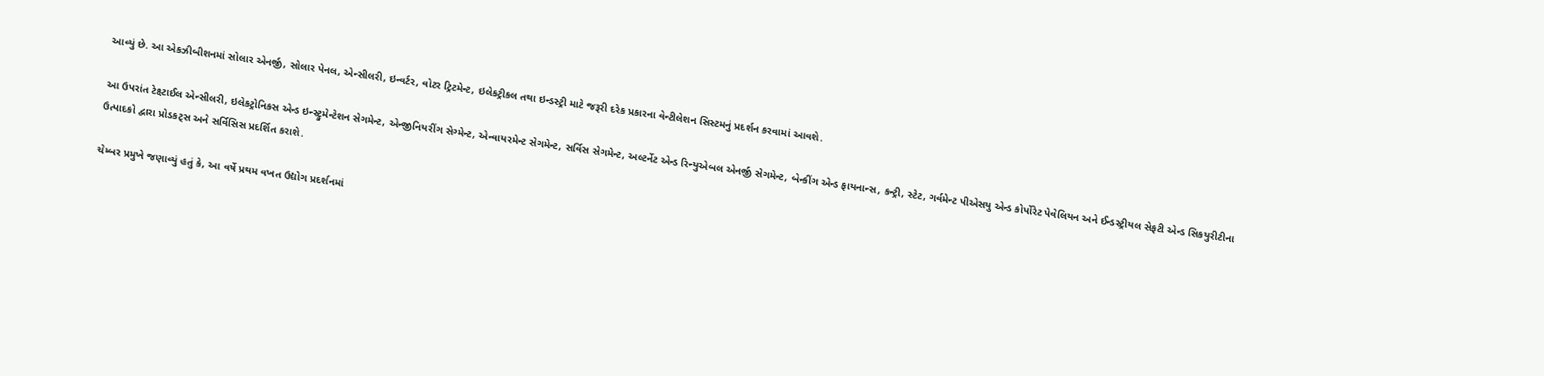આવ્યું છે. આ એકઝીબીશનમાં સોલાર એનર્જી, સોલાર પેનલ, એન્સીલરી, ઇન્વર્ટર, વોટર ટ્રિટમેન્ટ, ઇલેકટ્રીકલ તથા ઇન્ડસ્ટ્રી માટે જરૂરી દરેક પ્રકારના વેન્ટીલેશન સિસ્ટમનું પ્રદર્શન કરવામાં આવશે.

આ ઉપરાંત ટેક્ષ્ટાઈલ એન્સીલરી, ઇલેકટ્રોનિકસ એન્ડ ઇન્સ્ટ્રુમેન્ટેશન સેગમેન્ટ, એન્જીનિયરીંગ સેગ્મેન્ટ, એન્વાયરમેન્ટ સેગમેન્ટ, સર્વિસ સેગમેન્ટ, અલ્ટર્નેટ એન્ડ રિન્યુએબલ એનર્જી સેગમેન્ટ, બેન્કીંગ એન્ડ ફાયનાન્સ, કન્ટ્રી, સ્ટેટ, ગર્વમેન્ટ પીએસયુ એન્ડ કોર્પોરેટ પેવેલિયન અને ઈન્ડસ્ટ્રીયલ સેફટી એન્ડ સિકયુરીટીના ઉત્પાદકો દ્વારા પ્રોડકટ્‌સ અને સર્વિસિસ પ્રદર્શિત કરાશે.

ચેમ્બર પ્રમુખે જણાવ્યું હતું કે, આ વર્ષે પ્રથમ વખત ઉદ્યોગ પ્રદર્શનમાં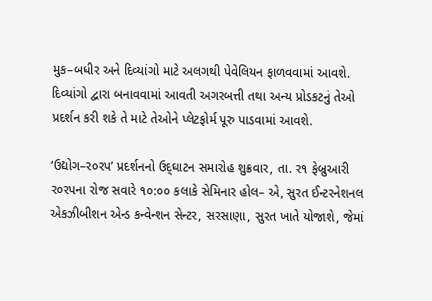મુક–બધીર અને દિવ્યાંગો માટે અલગથી પેવેલિયન ફાળવવામાં આવશે. દિવ્યાંગો દ્વારા બનાવવામાં આવતી અગરબત્તી તથા અન્ય પ્રોડકટનું તેઓ પ્રદર્શન કરી શકે તે માટે તેઓને પ્લેટફોર્મ પૂરુ પાડવામાં આવશે.

‘ઉદ્યોગ–ર૦રપ’ પ્રદર્શનનો ઉદ્‌ઘાટન સમારોહ શુક્રવાર, તા. ર૧ ફેબ્રુઆરી ર૦રપના રોજ સવારે ૧૦:૦૦ કલાકે સેમિનાર હોલ– એ, સુરત ઈન્ટરનેશનલ એકઝીબીશન એન્ડ કન્વેન્શન સેન્ટર, સરસાણા, સુરત ખાતે યોજાશે, જેમાં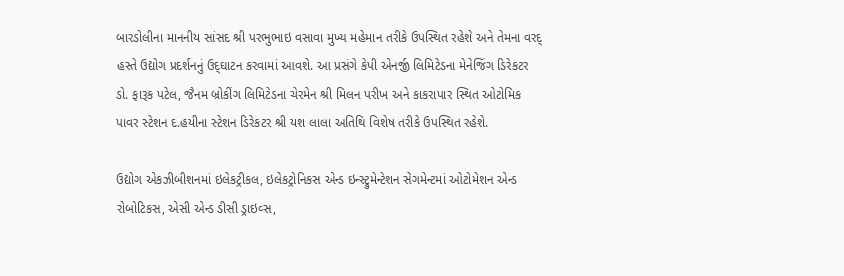બારડોલીના માનનીય સાંસદ શ્રી પરભુભાઇ વસાવા મુખ્ય મહેમાન તરીકે ઉપસ્થિત રહેશે અને તેમના વરદ્‌ હસ્તે ઉદ્યોગ પ્રદર્શનનું ઉદ્‌ઘાટન કરવામાં આવશે. આ પ્રસંગે કેપી એનર્જી લિમિટેડના મેનેજિંગ ડિરેકટર ડો. ફારૂક પટેલ, જૈનમ બ્રોકીંગ લિમિટેડના ચેરમેન શ્રી મિલન પરીખ અને કાકરાપાર સ્થિત ઓટોમિક પાવર સ્ટેશન દ.હયીના સ્ટેશન ડિરેકટર શ્રી યશ લાલા અતિથિ વિશેષ તરીકે ઉપસ્થિત રહેશે.

ઉદ્યોગ એકઝીબીશનમાં ઇલેકટ્રીકલ, ઇલેકટ્રોનિકસ એન્ડ ઇન્સ્ટ્રુમેન્ટેશન સેગમેન્ટમાં ઓટોમેશન એન્ડ રોબોટિકસ, એસી એન્ડ ડીસી ડ્રાઇવ્સ,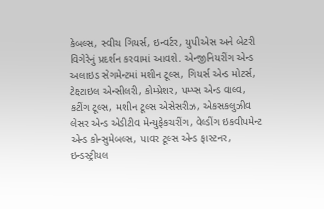કેબલ્સ, સ્વીચ ગિયર્સ, ઇન્વર્ટર, યુપીએસ અને બેટરી વિગેરેનું પ્રદર્શન કરવામાં આવશે. એન્જીનિયરીંગ એન્ડ અલાઇડ સેગમેન્ટમાં મશીન ટૂલ્સ, ગિયર્સ એન્ડ મોટર્સ, ટેક્ષ્ટાઇલ એન્સીલરી, કોમ્પ્રેશર, પમ્પ્સ એન્ડ વાલ્વ, કટીંગ ટૂલ્સ, મશીન ટૂલ્સ એસેસરીઝ, એકસકલુઝીવ લેસર એન્ડ એડીટીવ મેન્યુફેકચરીંગ, વેલ્ડીંગ ઇકવીપમેન્ટ એન્ડ કોન્સુમેબલ્સ, પાવર ટૂલ્સ એન્ડ ફાસ્ટનર, ઇન્ડસ્ટ્રીયલ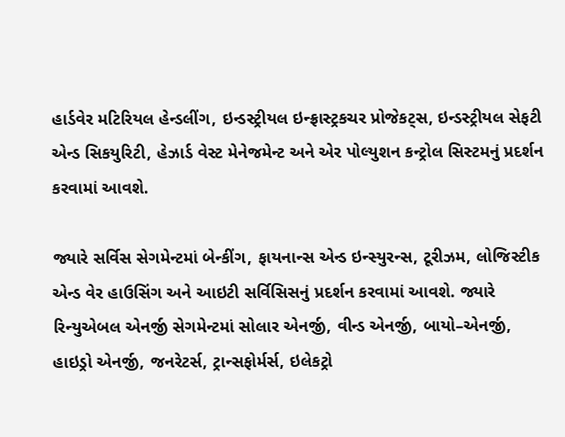હાર્ડવેર મટિરિયલ હેન્ડલીંગ, ઇન્ડસ્ટ્રીયલ ઇન્ફ્રાસ્ટ્રકચર પ્રોજેકટ્‌સ, ઇન્ડસ્ટ્રીયલ સેફટી એન્ડ સિકયુરિટી, હેઝાર્ડ વેસ્ટ મેનેજમેન્ટ અને એર પોલ્યુશન કન્ટ્રોલ સિસ્ટમનું પ્રદર્શન કરવામાં આવશે.

જ્યારે સર્વિસ સેગમેન્ટમાં બેન્કીંગ, ફાયનાન્સ એન્ડ ઇન્સ્યુરન્સ, ટૂરીઝમ, લોજિસ્ટીક એન્ડ વેર હાઉસિંગ અને આઇટી સર્વિસિસનું પ્રદર્શન કરવામાં આવશે. જ્યારે રિન્યુએબલ એનર્જી સેગમેન્ટમાં સોલાર એનર્જી, વીન્ડ એનર્જી, બાયો–એનર્જી, હાઇડ્રો એનર્જી, જનરેટર્સ, ટ્રાન્સફોર્મર્સ, ઇલેકટ્રો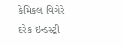કેમિકલ વિગેરે દરેક ઇન્ડસ્ટ્રી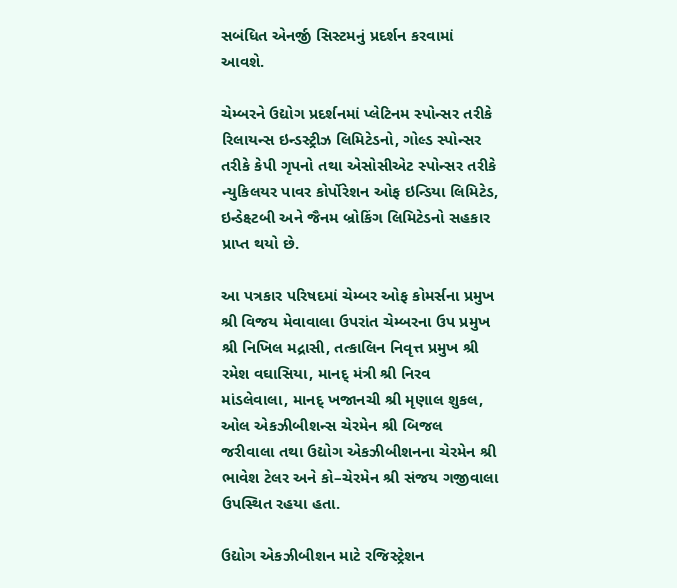સબંધિત એનર્જી સિસ્ટમનું પ્રદર્શન કરવામાં આવશે.

ચેમ્બરને ઉદ્યોગ પ્રદર્શનમાં પ્લેટિનમ સ્પોન્સર તરીકે રિલાયન્સ ઇન્ડસ્ટ્રીઝ લિમિટેડનો, ગોલ્ડ સ્પોન્સર તરીકે કેપી ગૃપનો તથા એસોસીએટ સ્પોન્સર તરીકે ન્યુકિલયર પાવર કોર્પોરેશન ઓફ ઇન્ડિયા લિમિટેડ, ઇન્ડેક્ષ્ટબી અને જૈનમ બ્રોકિંગ લિમિટેડનો સહકાર પ્રાપ્ત થયો છે.

આ પત્રકાર પરિષદમાં ચેમ્બર ઓફ કોમર્સના પ્રમુખ શ્રી વિજય મેવાવાલા ઉપરાંત ચેમ્બરના ઉપ પ્રમુખ શ્રી નિખિલ મદ્રાસી, તત્કાલિન નિવૃત્ત પ્રમુખ શ્રી રમેશ વઘાસિયા, માનદ્‌ મંત્રી શ્રી નિરવ માંડલેવાલા, માનદ્‌ ખજાનચી શ્રી મૃણાલ શુકલ, ઓલ એકઝીબીશન્સ ચેરમેન શ્રી બિજલ જરીવાલા તથા ઉદ્યોગ એકઝીબીશનના ચેરમેન શ્રી ભાવેશ ટેલર અને કો–ચેરમેન શ્રી સંજય ગજીવાલા ઉપસ્થિત રહયા હતા.

ઉદ્યોગ એકઝીબીશન માટે રજિસ્ટ્રેશન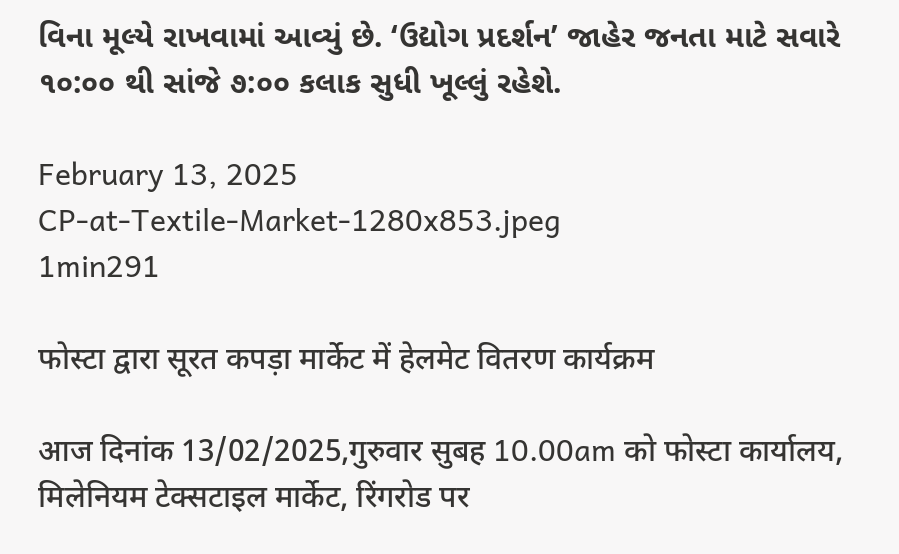વિના મૂલ્યે રાખવામાં આવ્યું છે. ‘ઉદ્યોગ પ્રદર્શન’ જાહેર જનતા માટે સવારે ૧૦:૦૦ થી સાંજે ૭:૦૦ કલાક સુધી ખૂલ્લું રહેશે.

February 13, 2025
CP-at-Textile-Market-1280x853.jpeg
1min291

फोस्टा द्वारा सूरत कपड़ा मार्केट में हेलमेट वितरण कार्यक्रम

आज दिनांक 13/02/2025,गुरुवार सुबह 10.00am को फोस्टा कार्यालय, मिलेनियम टेक्सटाइल मार्केट, रिंगरोड पर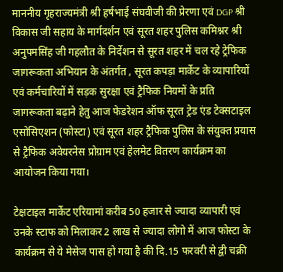माननीय गृहराज्यमंत्री श्री हर्षभाई संघवीजी की प्रेरणा एवं DGP श्री विकास जी सहाय के मार्गदर्शन एवं सूरत शहर पुलिस कमिश्नर श्री अनुपमसिंह जी गहलौत के निर्देशन से सूरत शहर में चल रहे ट्रेफिक जागरूकता अभियान के अंतर्गत , सूरत कपड़ा मार्केट के व्यापारियों एवं कर्मचारियों में सड़क सुरक्षा एवं ट्रैफिक नियमों के प्रति जागरूकता बढ़ाने हेतु आज फेडरेशन ऑफ सूरत ट्रेड एंड टेक्सटाइल एसोसिएशन (फोस्टा) एवं सूरत शहर ट्रैफिक पुलिस के संयुक्त प्रयास से ट्रैफिक अवेयरनेस प्रोग्राम एवं हेलमेट वितरण कार्यक्रम का आयोजन किया गया।

टेक्षटाइल मार्केट एरियामां करीब 50 हजार से ज्यादा व्यापारी एवं उनके स्टाफ को मिलाकर 2 लाख से ज्यादा लोगो में आज फोस्टा के कार्यक्रम से ये मेसेज पास हो गया है की दि.15 फरवरी से द्वी चक्री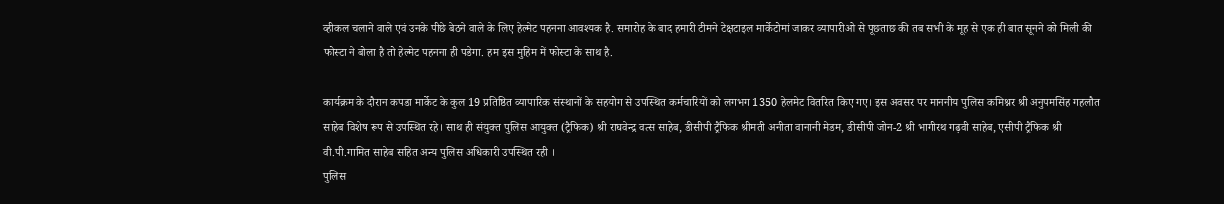व्हीकल चलाने वाले एवं उनके पीछे बेठने वाले के लिए हेल्मेट पहनना आवश्यक है. समारोह के बाद हमारी टीमने टेक्षटाइल मार्केटोमां जाकर व्यापारीओ से पूछताछ की तब सभी के मूह से एक ही बात सूनने को मिली की फोस्टा ने बोला है तो हेल्मेट पहनना ही पडेगा. हम इस मुहिम में फोस्टा के साथ है.

कार्यक्रम के दौरान कपडा मार्केट के कुल 19 प्रतिष्ठित व्यापारिक संस्थानों के सहयोग से उपस्थित कर्मचारियों को लगभग 1350 हेलमेट वितरित किए गए। इस अवसर पर माननीय पुलिस कमिश्नर श्री अनुपमसिंह गहलौत साहेब विशेष रूप से उपस्थित रहे। साथ ही संयुक्त पुलिस आयुक्त (ट्रैफिक) श्री राघवेन्द्र वत्स साहेब, डीसीपी ट्रैफिक श्रीमती अनीता वानानी मेडम, डीसीपी जोन-2 श्री भागीरथ गढ़वी साहेब, एसीपी ट्रैफिक श्री वी.पी.गामित साहेब सहित अन्य पुलिस अधिकारी उपस्थित रही ।
पुलिस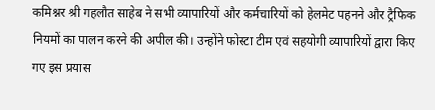कमिश्नर श्री गहलौत साहेब ने सभी व्यापारियों और कर्मचारियों को हेलमेट पहनने और ट्रैफिक नियमों का पालन करने की अपील की। उन्होंने फोस्टा टीम एवं सहयोगी व्यापारियों द्वारा किए गए इस प्रयास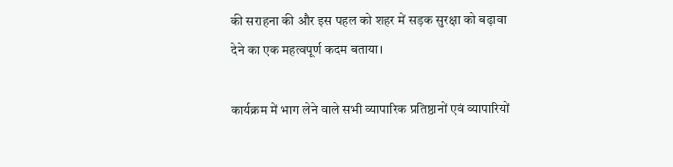की सराहना की और इस पहल को शहर में सड़क सुरक्षा को बढ़ावा देने का एक महत्वपूर्ण कदम बताया।

कार्यक्रम में भाग लेने वाले सभी व्यापारिक प्रतिष्ठानों एवं व्यापारियों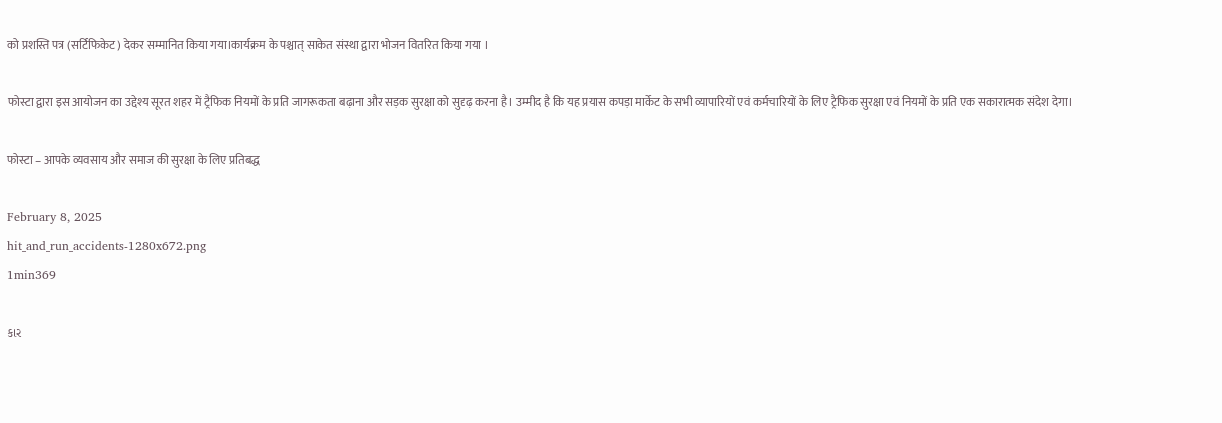को प्रशस्ति पत्र (सर्टिफिकेट) देकर सम्मानित किया गया।कार्यक्रम के पश्चात् साकेत संस्था द्वारा भोजन वितरित किया गया ।

फोस्टा द्वारा इस आयोजन का उद्देश्य सूरत शहर में ट्रैफिक नियमों के प्रति जागरूकता बढ़ाना और सड़क सुरक्षा को सुदृढ़ करना है। उम्मीद है कि यह प्रयास कपड़ा मार्केट के सभी व्यापारियों एवं कर्मचारियों के लिए ट्रैफिक सुरक्षा एवं नियमों के प्रति एक सकारात्मक संदेश देगा।

फोस्टा – आपके व्यवसाय और समाज की सुरक्षा के लिए प्रतिबद्ध

February 8, 2025
hit_and_run_accidents-1280x672.png
1min369

કાર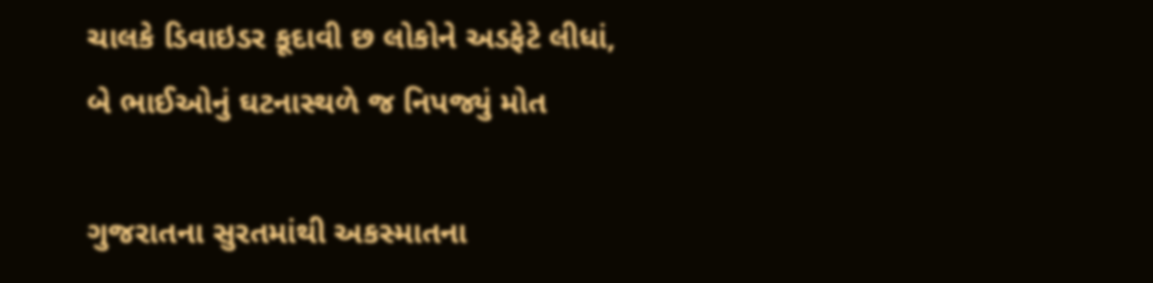ચાલકે ડિવાઇડર કૂદાવી છ લોકોને અડફેટે લીધાં, બે ભાઈઓનું ઘટનાસ્થળે જ નિપજ્યું મોત

ગુજરાતના સુરતમાંથી અકસ્માતના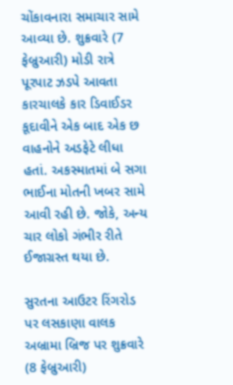ચોંકાવનારા સમાચાર સામે આવ્યા છે. શુક્રવારે (7 ફેબ્રુઆરી) મોડી રાત્રે પૂરપાટ ઝડપે આવતા કારચાલકે કાર ડિવાઈડર કૂદાવીને એક બાદ એક છ વાહનોને અડફેટે લીધા હતાં. અકસ્માતમાં બે સગા ભાઈના મોતની ખબર સામે આવી રહી છે. જોકે, અન્ય ચાર લોકો ગંભીર રીતે ઈજાગ્રસ્ત થયા છે.

સુરતના આઉટર રિંગરોડ પર લસકાણા વાલક અબ્રામા બ્રિજ પર શુક્રવારે (8 ફેબ્રુઆરી)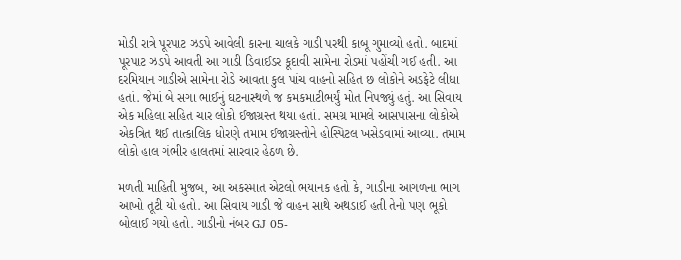મોડી રાત્રે પૂરપાટ ઝડપે આવેલી કારના ચાલકે ગાડી પરથી કાબૂ ગુમાવ્યો હતો. બાદમાં પૂરપાટ ઝડપે આવતી આ ગાડી ડિવાઈડર કૂદાવી સામેના રોડમાં પહોંચી ગઈ હતી. આ દરમિયાન ગાડીએ સામેના રોડે આવતા કુલ પાંચ વાહનો સહિત છ લોકોને અડફેટે લીધા હતાં. જેમાં બે સગા ભાઈનું ઘટનાસ્થળે જ કમકમાટીભર્યું મોત નિપજ્યું હતું. આ સિવાય એક મહિલા સહિત ચાર લોકો ઈજાગ્રસ્ત થયા હતાં. સમગ્ર મામલે આસપાસના લોકોએ એકત્રિત થઈ તાત્કાલિક ધોરણે તમામ ઈજાગ્રસ્તોને હોસ્પિટલ ખસેડવામાં આવ્યા. તમામ લોકો હાલ ગંભીર હાલતમાં સારવાર હેઠળ છે.

મળતી માહિતી મુજબ, આ અકસ્માત એટલો ભયાનક હતો કે, ગાડીના આગળના ભાગ આખો તૂટી યો હતો. આ સિવાય ગાડી જે વાહન સાથે અથડાઈ હતી તેનો પણ ભૂકો બોલાઈ ગયો હતો. ગાડીનો નંબર GJ 05-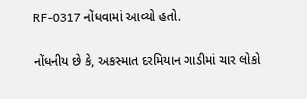RF-0317 નોંધવામાં આવ્યો હતો.

નોંધનીય છે કે, અકસ્માત દરમિયાન ગાડીમાં ચાર લોકો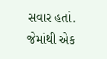સવાર હતાં. જેમાંથી એક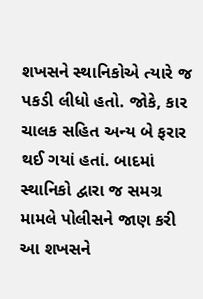શખસને સ્થાનિકોએ ત્યારે જ પકડી લીધો હતો. જોકે, કાર ચાલક સહિત અન્ય બે ફરાર થઈ ગયાં હતાં. બાદમાં સ્થાનિકો દ્વારા જ સમગ્ર મામલે પોલીસને જાણ કરી આ શખસને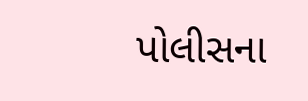પોલીસના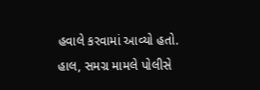હવાલે કરવામાં આવ્યો હતો. હાલ, સમગ્ર મામલે પોલીસે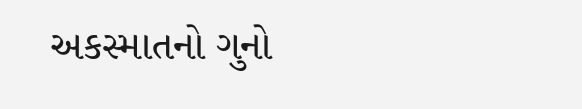અકસ્માતનો ગુનો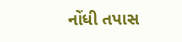નોંધી તપાસ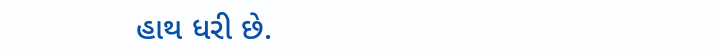હાથ ધરી છે.